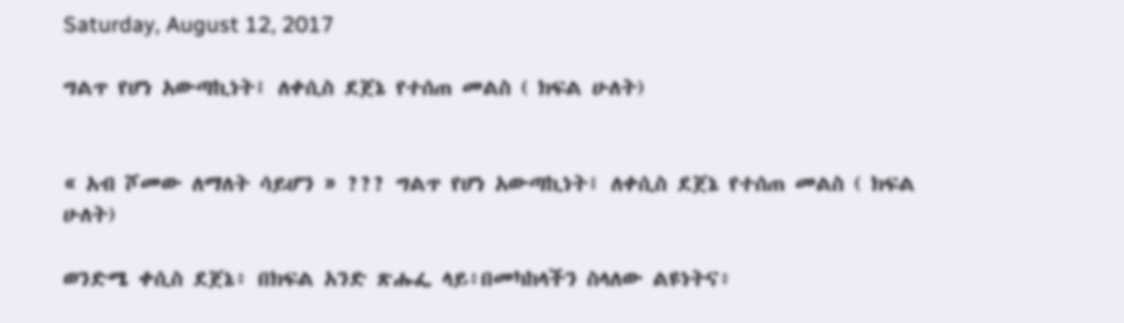Saturday, August 12, 2017

ግልጥ የሆነ አውጣኪነት፤ ለቀሲስ ደጀኔ የተሰጠ መልስ ( ክፍል ሁለት)


« አብ ሾመው ለማለት ሳይሆን » ??? ግልጥ የሆነ አውጣኪነት፤ ለቀሲስ ደጀኔ የተሰጠ መልስ ( ክፍል ሁለት)

ወንድሜ ቀሲስ ደጀኔ፥ በክፍል አንድ ጽሑፌ ላይ፥በመካከላችን ስላለው ልዩነትና፥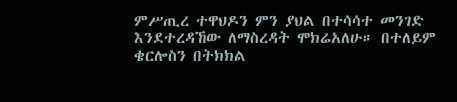ምሥጢረ ተዋህዶን ምን ያህል በተሳሳተ መንገድ እንደተረዳኸው ለማስረዳት ሞክሬአለሁ። በተለይም ቄርሎስን በትክክል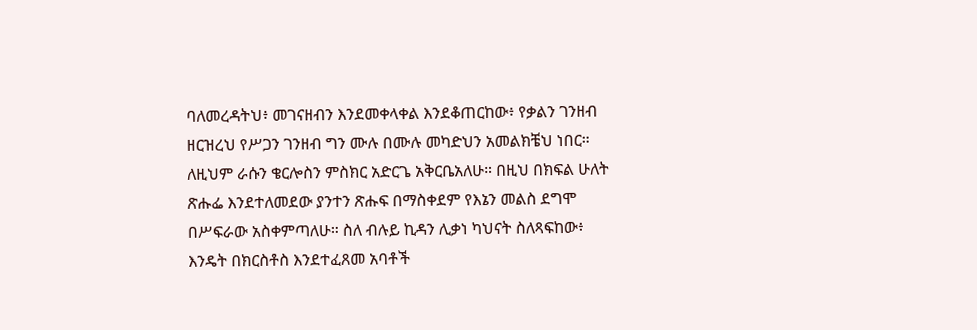ባለመረዳትህ፥ መገናዘብን እንደመቀላቀል እንደቆጠርከው፥ የቃልን ገንዘብ ዘርዝረህ የሥጋን ገንዘብ ግን ሙሉ በሙሉ መካድህን አመልክቼህ ነበር። ለዚህም ራሱን ቄርሎስን ምስክር አድርጌ አቅርቤአለሁ። በዚህ በክፍል ሁለት ጽሑፌ እንደተለመደው ያንተን ጽሑፍ በማስቀደም የእኔን መልስ ደግሞ በሥፍራው አስቀምጣለሁ። ስለ ብሉይ ኪዳን ሊቃነ ካህናት ስለጻፍከው፥ እንዴት በክርስቶስ እንደተፈጸመ አባቶች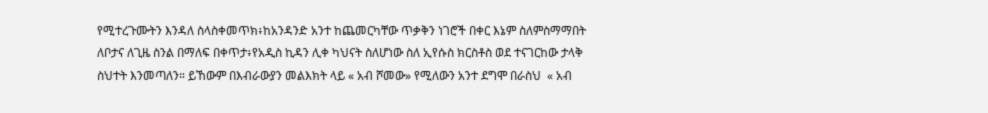የሚተረጉሙትን እንዳለ ስላስቀመጥክ፥ከአንዳንድ አንተ ከጨመርካቸው ጥቃቅን ነገሮች በቀር እኔም ስለምስማማበት ለቦታና ለጊዜ ስንል በማለፍ በቀጥታ፥የአዲስ ኪዳን ሊቀ ካህናት ስለሆነው ስለ ኢየሱስ ክርስቶስ ወደ ተናገርከው ታላቅ ስህተት እንመጣለን። ይኸውም በእብራውያን መልእክት ላይ « አብ ሾመው» የሚለውን አንተ ደግሞ በራስህ  « አብ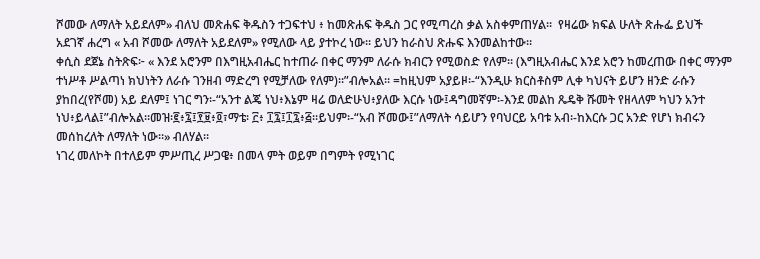ሾመው ለማለት አይደለም» ብለህ መጽሐፍ ቅዱስን ተጋፍተህ ፥ ከመጽሐፍ ቅዱስ ጋር የሚጣረስ ቃል አስቀምጠሃል።  የዛሬው ክፍል ሁለት ጽሑፌ ይህች አደገኛ ሐረግ « አብ ሾመው ለማለት አይደለም» የሚለው ላይ ያተኮረ ነው። ይህን ከራስህ ጽሑፍ እንመልከተው።
ቀሲስ ደጀኔ ስትጽፍ፦ « እንደ አሮንም በእግዚአብሔር ከተጠራ በቀር ማንም ለራሱ ክብርን የሚወስድ የለም። (እግዚአብሔር እንደ አሮን ከመረጠው በቀር ማንም ተነሥቶ ሥልጣነ ክህነትን ለራሱ ገንዘብ ማድረግ የሚቻለው የለም)።”ብሎአል። =ከዚህም አያይዞ፡-“እንዲሁ ክርስቶስም ሊቀ ካህናት ይሆን ዘንድ ራሱን ያከበረ(የሾመ) አይ ደለም፤ ነገር ግን፡-“አንተ ልጄ ነህ፥እኔም ዛሬ ወለድሁህ፥ያለው እርሱ ነው፤ዳግመኛም፡-እንደ መልከ ጼዴቅ ሹመት የዘላለም ካህን አንተ ነህ፥ይላል፤”ብሎአል።መዝ፡፪፥፯፤፻፱፥፬፣ማቴ፡ ፫፥ ፲፯፤፲፯፥፭።ይህም፡-“አብ ሾመው፤”ለማለት ሳይሆን የባህርይ አባቱ አብ፡-ከእርሱ ጋር አንድ የሆነ ክብሩን መሰከረለት ለማለት ነው።» ብለሃል።
ነገረ መለኮት በተለይም ምሥጢረ ሥጋዌ፥ በመላ ምት ወይም በግምት የሚነገር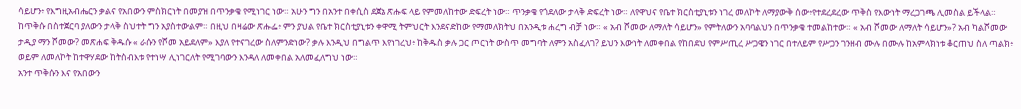ሳይሆን፥ የእግዚአብሔርን ቃልና የአበውን ምስክርነት በመያዝ በጥንቃቄ የሚነገር ነው። አሁን ግን በአንተ በቀሲስ ደጀኔ ጽሑፍ ላይ የምመለከተው ድፍረት ነው። ጥንቃቄ የጎደለው ታላቅ ድፍረት ነው። ለየዋህና የቤተ ክርስቲያኒቱን ነገረ መለኮት ለማያውቅ ሰው፥የተደረደረው ጥቅስ የእውነት ማረጋገጫ ሊመስል ይችላል። ከጥቅሱ በስተጀርባ ያለውን ታላቅ ስህተት ግን አያስተውልም። በዚህ በዛሬው ጽሑፌ፥ ምን ያህል የቤተ ክርስቲያኒቱን ቀዋሚ ትምህርት እንደናድከው የማመለክትህ በአንዲቱ ሐረግ ብቻ ነው። « አብ ሾመው ለማለት ሳይሆን» የምትለውን አባባልህን በጥንቃቄ ተመልከተው። « አብ ሾመው ለማለት ሳይሆን»? አብ ካልሾመው ታዲያ ማን ሾመው? መጽሐፍ ቅዱሱ « ራሱን የሾመ አይደለም» እያለ የተናገረው ስለምንድነው? ቃሉ እንዲህ በግልጥ እየነገረህ፥ ከቅዱስ ቃሉ ጋር ጦርነት ውስጥ መግባት ለምን አስፈለገ? ይህን እውነት ለመቀበል የከበደህ የምሥጢረ ሥጋዌን ነገር በተለይም የሥጋን ገንዘብ ሙሉ በሙሉ ከአምላክነቱ ቆርጠህ ስለ ጣልክ፥ ወይም ለመለኮት ከተዋሃደው ከትስብእቱ የተነሣ ሊነገርለት የሚገባውን እንዳለ ለመቀበል አለመፈለግህ ነው።
አንተ ጥቅሱን እና የአበውን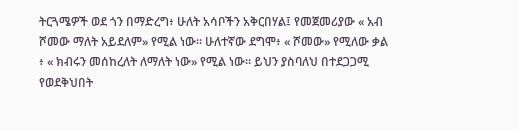ትርጓሜዎች ወደ ጎን በማድረግ፥ ሁለት አሳቦችን አቅርበሃል፤ የመጀመሪያው « አብ ሾመው ማለት አይደለም» የሚል ነው። ሁለተኛው ደግሞ፥ « ሾመው» የሚለው ቃል ፥ « ክብሩን መሰከረለት ለማለት ነው» የሚል ነው። ይህን ያስባለህ በተደጋጋሚ የወደቅህበት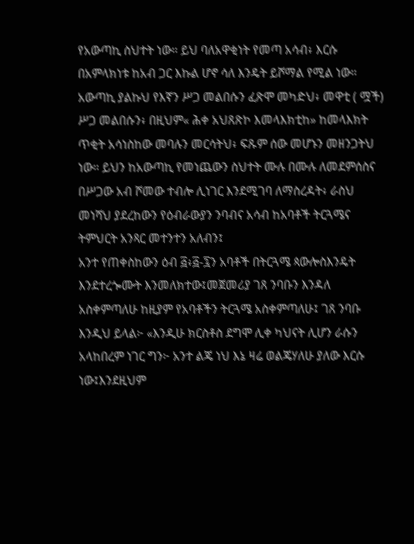የአውጣኪ ስህተት ነው። ይህ ባለአዋቂነት የመጣ አሳብ፥ እርሱ በአምላክነቱ ከአብ ጋር እኩል ሆኖ ሳለ እንዴት ይሾማል የሚል ነው። አውጣኪ ያልኩህ የእኛን ሥጋ መልበሱን ፈጽሞ መካድህ፥ መዋቲ ( ሟች) ሥጋ መልበሱን፥ በዚህም« ሕቀ አህጸጽኮ እመላእክቲከ» ከመላእክት ጥቂት አሳነስከው መባሉን መርሳትህ፥ ፍጹም ሰው መሆኑን መዘንጋትህ ነው። ይህን ከአውጣኪ የመነጨውን ስህተት ሙሉ በሙሉ ለመደምሰስና በሥጋው አብ ሾመው ተብሎ ሊነገር እንደሚገባ ለማስረዳት፥ ራስህ መነሻህ ያደረከውን የዕብራውያን ንባብና አሳብ ከአባቶች ትርጓሜና ትምህርት አንጻር መተንተን አለብን፤
አንተ የጠቀስከውን ዕብ ፭፥፭-፯ን አባቶች በትርጓሜ ጳውሎስእንዴት እንደተረጐሙት እንመለክተው፤መጀመሪያ ገጸ ንባቡን እንዳለ አስቀምጣለሁ ከዚያም የአባቶችን ትርጓሜ አስቀምጣለሁ፤ ገጸ ንባቡ እንዲህ ይላል፦ «እንዲሁ ክርስቶስ ደግሞ ሊቀ ካህናት ሊሆን ራሱን አላከበረም ነገር ግን፦ አንተ ልጄ ነህ እኔ ዛሬ ወልጄሃለሁ ያለው እርሱ ነው፤እንደዚህም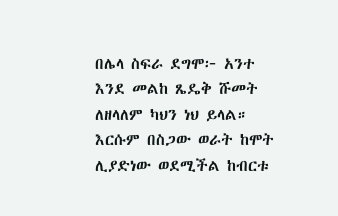በሌላ ስፍራ ደግሞ፦ አንተ እንደ መልከ ጼዴቅ ሹመት ለዘላለም ካህን ነህ ይላል። እርሱም በስጋው ወራት ከሞት ሊያድነው ወደሚችል ከብርቱ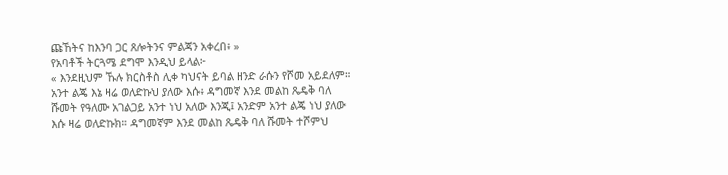ጩኸትና ከእንባ ጋር ጸሎትንና ምልጃን አቀረበ፥ »
የአባቶች ትርጓሜ ደግሞ እንዲህ ይላል፦
« እንደዚህም ኹሉ ክርስቶስ ሊቀ ካህናት ይባል ዘንድ ራሱን የሾመ አይደለም። አንተ ልጄ እኔ ዛሬ ወለድኩህ ያለው እሱ፥ ዳግመኛ እንደ መልከ ጼዴቅ ባለ ሹመት የዓለሙ አገልጋይ አንተ ነህ አለው እንጂ፤ አንድም አንተ ልጄ ነህ ያለው እሱ ዛሬ ወለድኩክ። ዳግመኛም እንደ መልከ ጼዴቅ ባለ ሹመት ተሾምህ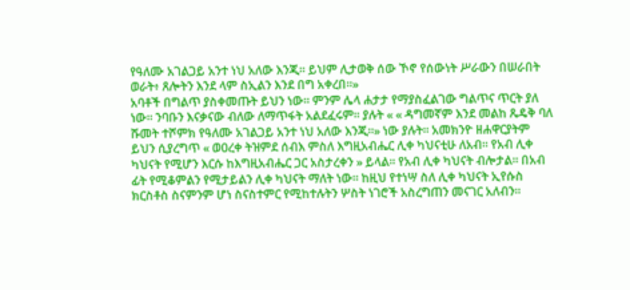የዓለሙ አገልጋይ አንተ ነህ አለው እንጂ። ይህም ሊታወቅ ሰው ኾኖ የሰውነት ሥራውን በሠራበት ወራት፥ ጸሎትን እንደ ላም ስኢልን እንደ በግ አቀረበ።»
አባቶች በግልጥ ያስቀመጡት ይህን ነው። ምንም ሌላ ሐታታ የማያስፈልገው ግልጥና ጥርት ያለ ነው። ንባቡን እናቃናው ብለው ለማጥፋት አልደፈሩም። ያሉት « « ዳግመኛም እንደ መልከ ጼዴቅ ባለ ሹመት ተሾምክ የዓለሙ አገልጋይ አንተ ነህ አለው እንጂ።» ነው ያሉት። አመክንዮ ዘሐዋርያትም ይህን ሲያረግጥ « ወዐረቀ ትዝምደ ሰብእ ምስለ እግዚአብሔር ሊቀ ካህናቲሁ ለአብ። የአብ ሊቀ ካህናት የሚሆን እርሱ ከእግዚአብሔር ጋር አስታረቀን » ይላል። የአብ ሊቀ ካህናት ብሎታል። በአብ ፊት የሚቆምልን የሚታይልን ሊቀ ካህናት ማለት ነው። ከዚህ የተነሣ ስለ ሊቀ ካህናት ኢየሱስ ክርስቶስ ስናምንም ሆነ ስናስተምር የሚከተሉትን ሦስት ነገሮች አስረግጠን መናገር አለብን።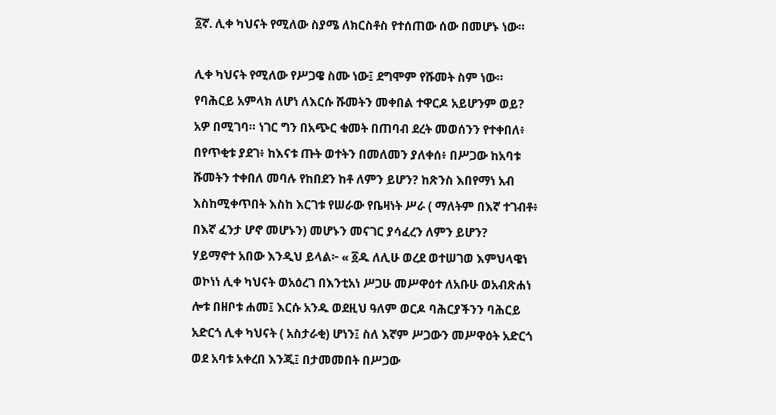፩ኛ. ሊቀ ካህናት የሚለው ስያሜ ለክርስቶስ የተሰጠው ሰው በመሆኑ ነው።

ሊቀ ካህናት የሚለው የሥጋዌ ስሙ ነው፤ ደግሞም የሹመት ስም ነው። የባሕርይ አምላክ ለሆነ ለእርሱ ሹመትን መቀበል ተዋርዶ አይሆንም ወይ? አዎ በሚገባ። ነገር ግን በአጭር ቁመት በጠባብ ደረት መወሰንን የተቀበለ፥ በየጥቂቱ ያደገ፥ ከእናቱ ጡት ወተትን በመለመን ያለቀሰ፥ በሥጋው ከአባቱ ሹመትን ተቀበለ መባሉ የከበደን ከቶ ለምን ይሆን? ከጽንስ እበየማነ አብ እስከሚቀጥበት እስከ እርገቱ የሠራው የቤዛነት ሥራ ( ማለትም በእኛ ተገብቶ፥ በእኛ ፈንታ ሆኖ መሆኑን) መሆኑን መናገር ያሳፈረን ለምን ይሆን?
ሃይማኖተ አበው እንዲህ ይላል፦ « ፩ዱ ለሊሁ ወረደ ወተሠገወ እምህላዌነ ወኮነነ ሊቀ ካህናት ወአዕረገ በእንቲአነ ሥጋሁ መሥዋዕተ ለአቡሁ ወአብጽሐነ ሎቱ በዘቦቱ ሐመ፤ እርሱ አንዱ ወደዚህ ዓለም ወርዶ ባሕርያችንን ባሕርይ አድርጎ ሊቀ ካህናት ( አስታራቂ) ሆነን፤ ስለ እኛም ሥጋውን መሥዋዕት አድርጎ ወደ አባቱ አቀረበ እንጂ፤ በታመመበት በሥጋው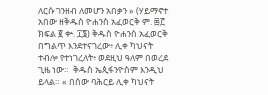ለርሱ ገንዘብ ለመሆን አበቃን » (ሃይማኖተ አበው ዘቅዱስ ዮሐንስ አፈወርቅ ም. ፷፫ ክፍል ፪ ቍ. ፲፮) ቅዱስ ዮሐንስ አፈወርቅ በግልጥ እንደተናገረው፥ ሊቀ ካህናት ተብሎ የተነገረለት፥ ወደዚህ ዓለም በወረደ ጊዜ ነው።  ቅዱስ ኤጲፋንዮስም እንዲህ ይላል። « በሰው ባሕርይ ሊቀ ካህናት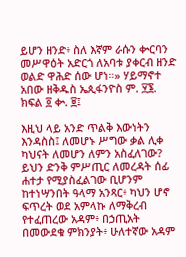ይሆን ዘንድ፥ ስለ እኛም ራሱን ቍርባን መሥዋዕት አድርጎ ለአባቱ ያቀርብ ዘንድ ወልድ ዋሕድ ሰው ሆነ።» ሃይማኖተ አበው ዘቅዱስ ኤጲፋንዮስ ም. ፶፮. ክፍል ፬ ቍ. ፱፤

እዚህ ላይ አንድ ጥልቅ እውነትን እንዳስስ፤ ለመሆኑ ሥግው ቃል ሊቀ ካህናት ለመሆን ለምን አስፈለገው? ይህን ድንቅ ምሥጢር ለመረዳት ሰፊ ሐተታ የሚያስፈልገው ቢሆንም ከተነሣንበት ዓላማ አንጻር፥ ካህን ሆኖ ፍጥረት ወደ አምላኩ ለማቅረብ የተፈጠረው አዳም፥ በኃጢአት በመውደቁ ምክንያት፥ ሁለተኛው አዳም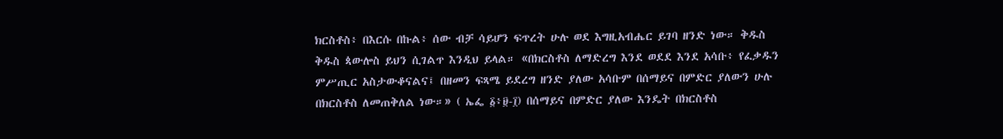ክርስቶስ፥ በእርሱ በኩል፥ ሰው ብቻ ሳይሆን ፍጥረት ሁሉ ወደ እግዚአብሔር ይገባ ዘንድ ነው። ቅዱስ ቅዱስ ጳውሎስ ይህን ሲገልጥ እንዲህ ይላል። «በክርስቶስ ለማድረግ እንደ ወደደ እንደ አሳቡ፥ የፈቃዱን ምሥጢር አስታውቆናልና፤ በዘመን ፍጻሜ ይደረግ ዘንድ ያለው አሳቡም በሰማይና በምድር ያለውን ሁሉ በክርስቶስ ለመጠቅለል ነው።» ( ኤፌ ፩፥፱-፲) በሰማይና በምድር ያለው እንዴት በክርስቶስ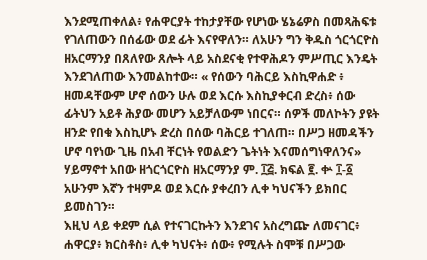እንደሚጠቀለል፥ የሐዋርያት ተከታያቸው የሆነው ሄኔሬዎስ በመጻሕፍቱ የገለጠውን በሰፊው ወደ ፊት እናየዋለን። ለአሁን ግን ቅዱስ ጎርጎርዮስ ዘአርማንያ በጸለየው ጸሎት ላይ አስደናቂ የተዋሕዶን ምሥጢር እንዴት እንደገለጠው እንመልከተው። « የሰውን ባሕርይ እስኪዋሐድ ፥ ዘመዳቸውም ሆኖ ሰውን ሁሉ ወደ እርሱ እስኪያቀርብ ድረስ፥ ሰው ፊትህን አይቶ ሕያው መሆን አይቻለውም ነበርና። ሰዎች መለኮትን ያዩት ዘንድ የበቁ እስኪሆኑ ድረስ በሰው ባሕርይ ተገለጠ። በሥጋ ዘመዳችን ሆኖ ባየነው ጊዜ በአብ ቸርነት የወልድን ጌትነት እናመሰግነዋለንና» ሃይማኖተ አበው ዘጎርጎርዮስ ዘአርማንያ ም. ፲፭. ክፍል ፪. ቍ ፲-፩ አሁንም እኛን ተዛምዶ ወደ እርሱ ያቀረበን ሊቀ ካህናችን ይክበር ይመስገን።
እዚህ ላይ ቀደም ሲል የተናገርኩትን እንደገና አስረግጬ ለመናገር፥ ሐዋርያ፥ ክርስቶስ፥ ሊቀ ካህናት፥ ሰው፥ የሚሉት ስሞቹ በሥጋው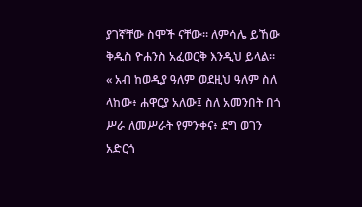ያገኛቸው ስሞች ናቸው። ለምሳሌ ይኸው ቅዱስ ዮሐንስ አፈወርቅ እንዲህ ይላል። « አብ ከወዲያ ዓለም ወደዚህ ዓለም ስለ ላከው፥ ሐዋርያ አለው፤ ስለ አመንበት በጎ ሥራ ለመሥራት የምንቀና፥ ደግ ወገን አድርጎ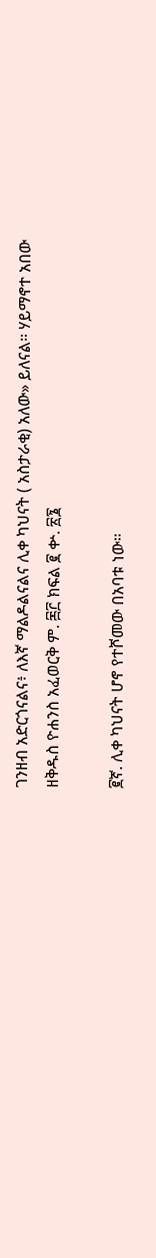ገንዘብ አድርጎናልና፥ ለእኛ ማልዶልናልና ሊቀ ካህናት ( አስታራቂ) አለው» ይለናል። ሃይማኖተ አበው ዘቅዱስ ዮሐንስ አፈወርቅ ም. ፷፫ ክፍል ፪ ቍ. ፳፮

፪ኛ. ሊቀ ካህናት ሆኖ የተሾመው በአባቱ ነው።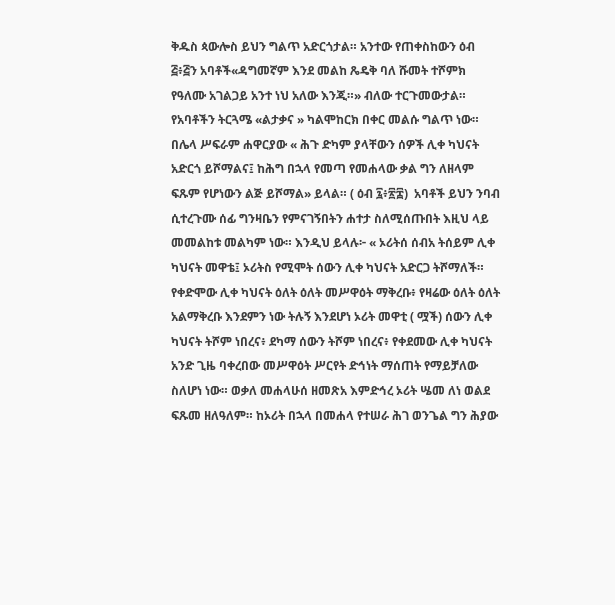ቅዱስ ጳውሎስ ይህን ግልጥ አድርጎታል። አንተው የጠቀስከውን ዕብ ፭፥፭ን አባቶች«ዳግመኛም እንደ መልከ ጼዴቅ ባለ ሹመት ተሾምክ የዓለሙ አገልጋይ አንተ ነህ አለው እንጂ።» ብለው ተርጉመውታል። የአባቶችን ትርጓሜ «ልታቃና » ካልሞከርክ በቀር መልሱ ግልጥ ነው። በሌላ ሥፍራም ሐዋርያው « ሕጉ ድካም ያላቸውን ሰዎች ሊቀ ካህናት አድርጎ ይሾማልና፤ ከሕግ በኋላ የመጣ የመሐላው ቃል ግን ለዘላም ፍጹም የሆነውን ልጅ ይሾማል» ይላል። ( ዕብ ፯፥፳፰)  አባቶች ይህን ንባብ ሲተረጉሙ ሰፊ ግንዛቤን የምናገኝበትን ሐተታ ስለሚሰጡበት እዚህ ላይ መመልከቱ መልካም ነው። እንዲህ ይላሉ፦ « ኦሪትሰ ሰብአ ትሰይም ሊቀ ካህናት መዋቴ፤ ኦሪትስ የሚሞት ሰውን ሊቀ ካህናት አድርጋ ትሾማለች። የቀድሞው ሊቀ ካህናት ዕለት ዕለት መሥዋዕት ማቅረቡ፥ የዛሬው ዕለት ዕለት አልማቅረቡ እንደምን ነው ትሉኝ እንደሆነ ኦሪት መዋቲ ( ሟች) ሰውን ሊቀ ካህናት ትሾም ነበረና፥ ደካማ ሰውን ትሾም ነበረና፥ የቀደመው ሊቀ ካህናት አንድ ጊዜ ባቀረበው መሥዋዕት ሥርየት ድኅነት ማሰጠት የማይቻለው ስለሆነ ነው። ወቃለ መሐላሁሰ ዘመጽአ እምድኅረ ኦሪት ሤመ ለነ ወልደ ፍጹመ ዘለዓለም። ከኦሪት በኋላ በመሐላ የተሠራ ሕገ ወንጌል ግን ሕያው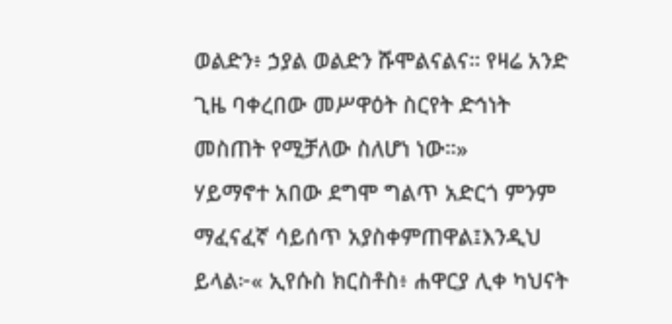ወልድን፥ ኃያል ወልድን ሹሞልናልና። የዛሬ አንድ ጊዜ ባቀረበው መሥዋዕት ስርየት ድኅነት መስጠት የሚቻለው ስለሆነ ነው።»
ሃይማኖተ አበው ደግሞ ግልጥ አድርጎ ምንም ማፈናፈኛ ሳይሰጥ አያስቀምጠዋል፤እንዲህ ይላል፦« ኢየሱስ ክርስቶስ፥ ሐዋርያ ሊቀ ካህናት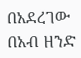በአደረገው በአብ ዘንድ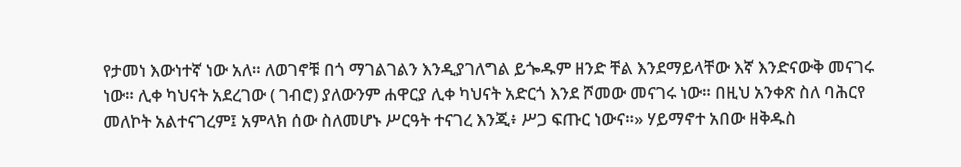የታመነ እውነተኛ ነው አለ። ለወገኖቹ በጎ ማገልገልን እንዲያገለግል ይጐዱም ዘንድ ቸል እንደማይላቸው እኛ እንድናውቅ መናገሩ ነው። ሊቀ ካህናት አደረገው ( ገብሮ) ያለውንም ሐዋርያ ሊቀ ካህናት አድርጎ እንደ ሾመው መናገሩ ነው። በዚህ አንቀጽ ስለ ባሕርየ መለኮት አልተናገረም፤ አምላክ ሰው ስለመሆኑ ሥርዓት ተናገረ እንጂ፥ ሥጋ ፍጡር ነውና።» ሃይማኖተ አበው ዘቅዱስ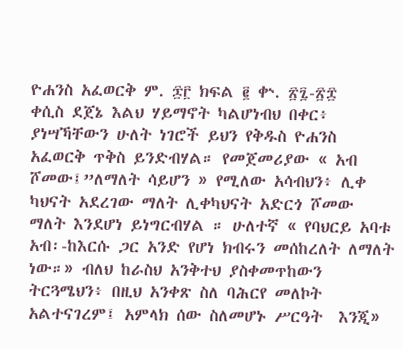ዮሐንስ አፈወርቅ ም. ፷፫ ክፍል ፪ ቍ. ፳፯-፳፰
ቀሲስ ደጀኔ እልህ ሃይማኖት ካልሆነብህ በቀር፥ ያነሣኻቸውን ሁለት ነገሮች ይህን የቅዱስ ዮሐንስ አፈወርቅ ጥቅስ ይንድብሃል። የመጀመሪያው « አብ ሾመው፤”ለማለት ሳይሆን » የሚለው አሳብህን፥ ሊቀ ካህናት አደረገው ማለት ሊቀካህናት አድርጎ ሾመው ማለት እንደሆነ ይነግርብሃል ። ሁለተኛ « የባህርይ አባቱ አብ፡-ከእርሱ ጋር አንድ የሆነ ክብሩን መሰከረለት ለማለት ነው።» ብለህ ከራስህ አንቅተህ ያስቀመጥከውን ትርጓሜህን፥ በዚህ አንቀጽ ስለ ባሕርየ መለኮት አልተናገረም፤ አምላክ ሰው ስለመሆኑ ሥርዓት  እንጂ»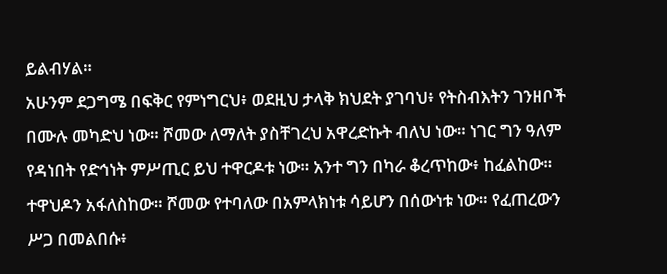ይልብሃል።
አሁንም ደጋግሜ በፍቅር የምነግርህ፥ ወደዚህ ታላቅ ክህደት ያገባህ፥ የትስብእትን ገንዘቦች በሙሉ መካድህ ነው። ሾመው ለማለት ያስቸገረህ አዋረድኩት ብለህ ነው። ነገር ግን ዓለም የዳነበት የድኅነት ምሥጢር ይህ ተዋርዶቱ ነው። አንተ ግን በካራ ቆረጥከው፥ ከፈልከው። ተዋህዶን አፋለስከው። ሾመው የተባለው በአምላክነቱ ሳይሆን በሰውነቱ ነው። የፈጠረውን ሥጋ በመልበሱ፥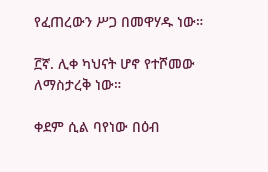የፈጠረውን ሥጋ በመዋሃዱ ነው።

፫ኛ. ሊቀ ካህናት ሆኖ የተሾመው ለማስታረቅ ነው።

ቀደም ሲል ባየነው በዕብ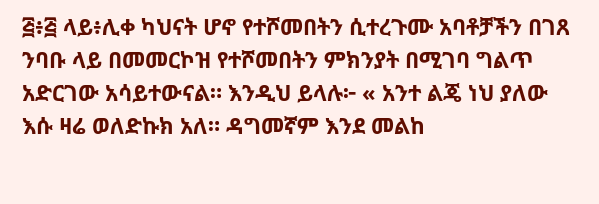፭፥፭ ላይ፥ሊቀ ካህናት ሆኖ የተሾመበትን ሲተረጉሙ አባቶቻችን በገጸ ንባቡ ላይ በመመርኮዝ የተሾመበትን ምክንያት በሚገባ ግልጥ አድርገው አሳይተውናል። እንዲህ ይላሉ፦ « አንተ ልጄ ነህ ያለው እሱ ዛሬ ወለድኩክ አለ። ዳግመኛም እንደ መልከ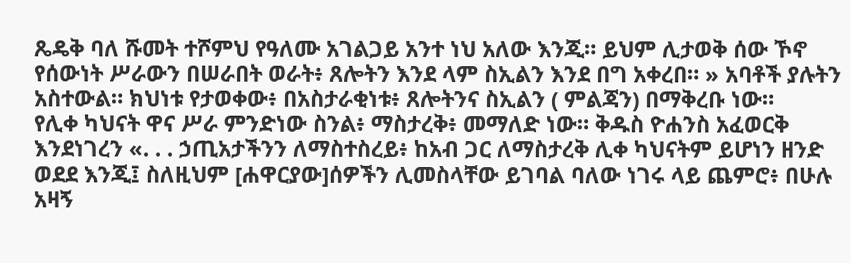ጼዴቅ ባለ ሹመት ተሾምህ የዓለሙ አገልጋይ አንተ ነህ አለው እንጂ። ይህም ሊታወቅ ሰው ኾኖ የሰውነት ሥራውን በሠራበት ወራት፥ ጸሎትን እንደ ላም ስኢልን እንደ በግ አቀረበ። » አባቶች ያሉትን አስተውል። ክህነቱ የታወቀው፥ በአስታራቂነቱ፥ ጸሎትንና ስኢልን ( ምልጃን) በማቅረቡ ነው።
የሊቀ ካህናት ዋና ሥራ ምንድነው ስንል፥ ማስታረቅ፥ መማለድ ነው። ቅዱስ ዮሐንስ አፈወርቅ እንደነገረን «. . . ኃጢአታችንን ለማስተስረይ፥ ከአብ ጋር ለማስታረቅ ሊቀ ካህናትም ይሆነን ዘንድ ወደደ እንጂ፤ ስለዚህም [ሐዋርያው]ሰዎችን ሊመስላቸው ይገባል ባለው ነገሩ ላይ ጨምሮ፥ በሁሉ አዛኝ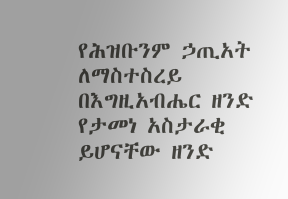የሕዝቡንም ኃጢአት ለማስተስረይ በእግዚአብሔር ዘንድ የታመነ አስታራቂ ይሆናቸው ዘንድ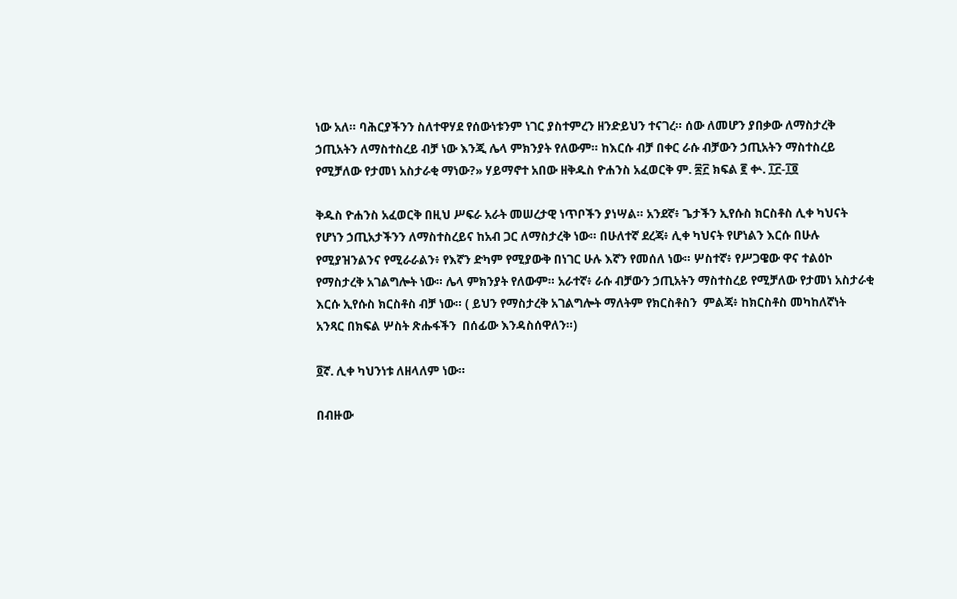ነው አለ። ባሕርያችንን ስለተዋሃደ የሰውነቱንም ነገር ያስተምረን ዘንድይህን ተናገረ። ሰው ለመሆን ያበቃው ለማስታረቅ ኃጢአትን ለማስተስረይ ብቻ ነው እንጂ ሌላ ምክንያት የለውም። ከእርሱ ብቻ በቀር ራሱ ብቻውን ኃጢአትን ማስተስረይ የሚቻለው የታመነ አስታራቂ ማነው?» ሃይማኖተ አበው ዘቅዱስ ዮሐንስ አፈወርቅ ም. ፷፫ ክፍል ፪ ቍ. ፲፫-፲፬

ቅዱስ ዮሐንስ አፈወርቅ በዚህ ሥፍራ አራት መሠረታዊ ነጥቦችን ያነሣል። አንደኛ፥ ጌታችን ኢየሱስ ክርስቶስ ሊቀ ካህናት የሆነን ኃጢአታችንን ለማስተስረይና ከአብ ጋር ለማስታረቅ ነው። በሁለተኛ ደረጃ፥ ሊቀ ካህናት የሆነልን እርሱ በሁሉ የሚያዝንልንና የሚራራልን፥ የእኛን ድካም የሚያውቅ በነገር ሁሉ እኛን የመሰለ ነው። ሦስተኛ፥ የሥጋዌው ዋና ተልዕኮ የማስታረቅ አገልግሎት ነው። ሌላ ምክንያት የለውም። አራተኛ፥ ራሱ ብቻውን ኃጢአትን ማስተስረይ የሚቻለው የታመነ አስታራቂ እርሱ ኢየሱስ ክርስቶስ ብቻ ነው። ( ይህን የማስታረቅ አገልግሎት ማለትም የክርስቶስን  ምልጃ፥ ከክርስቶስ መካከለኛነት አንጻር በክፍል ሦስት ጽሑፋችን  በሰፊው እንዳስሰዋለን።)

፬ኛ. ሊቀ ካህንነቱ ለዘላለም ነው።

በብዙው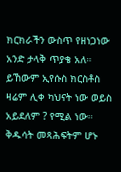ክርክራችን ውስጥ የዘነጋነው አንድ ታላቅ ጥያቄ አለ። ይኸውም ኢየሱስ ክርስቶስ ዛሬም ሊቀ ካህናት ነው ወይስ አይደለም ? የሚል ነው። ቅዱሳት መጻሕፍትም ሆኑ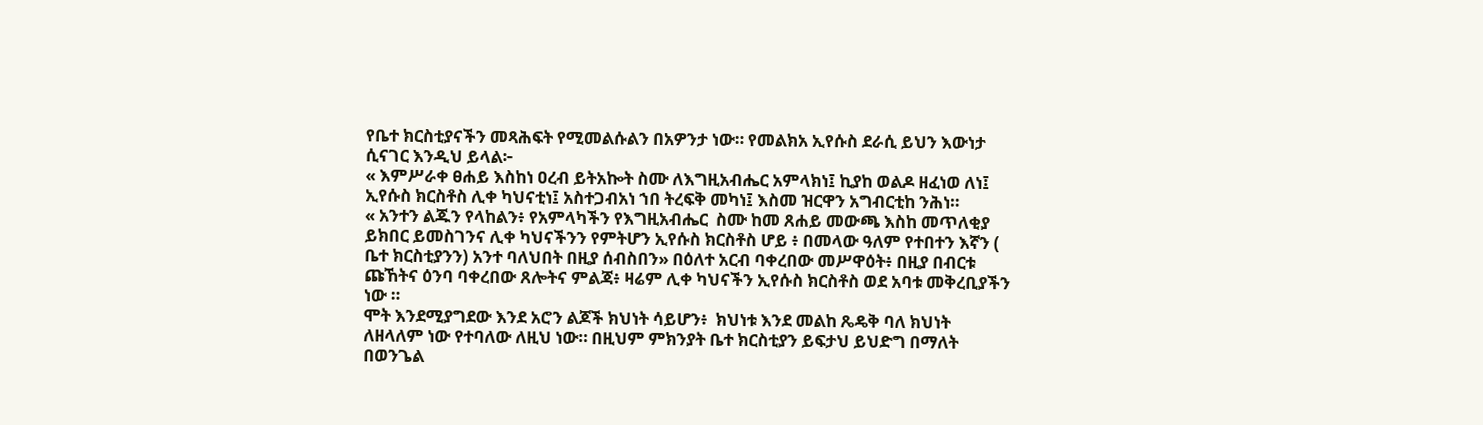የቤተ ክርስቲያናችን መጻሕፍት የሚመልሱልን በአዎንታ ነው። የመልክአ ኢየሱስ ደራሲ ይህን እውነታ ሲናገር እንዲህ ይላል፦
« እምሥራቀ ፀሐይ እስከነ ዐረብ ይትአኰት ስሙ ለእግዚአብሔር አምላክነ፤ ኪያከ ወልዶ ዘፈነወ ለነ፤ ኢየሱስ ክርስቶስ ሊቀ ካህናቲነ፤ አስተጋብአነ ኀበ ትረፍቅ መካነ፤ እስመ ዝርዋን አግብርቲከ ንሕነ።
« አንተን ልጁን የላከልን፥ የአምላካችን የእግዚአብሔር  ስሙ ከመ ጸሐይ መውጫ እስከ መጥለቂያ ይክበር ይመስገንና ሊቀ ካህናችንን የምትሆን ኢየሱስ ክርስቶስ ሆይ ፥ በመላው ዓለም የተበተን እኛን ( ቤተ ክርስቲያንን) አንተ ባለህበት በዚያ ሰብስበን» በዕለተ አርብ ባቀረበው መሥዋዕት፥ በዚያ በብርቱ ጩኸትና ዕንባ ባቀረበው ጸሎትና ምልጃ፥ ዛሬም ሊቀ ካህናችን ኢየሱስ ክርስቶስ ወደ አባቱ መቅረቢያችን ነው ።
ሞት እንደሚያግደው እንደ አሮን ልጆች ክህነት ሳይሆን፥  ክህነቱ እንደ መልከ ጼዴቅ ባለ ክህነት ለዘላለም ነው የተባለው ለዚህ ነው። በዚህም ምክንያት ቤተ ክርስቲያን ይፍታህ ይህድግ በማለት በወንጌል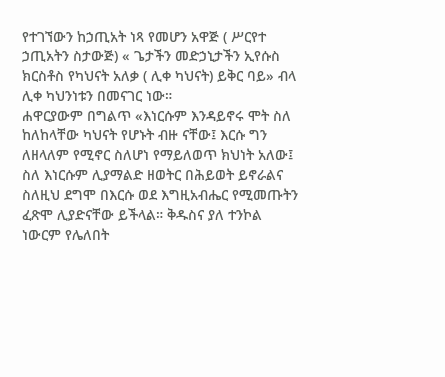የተገኘውን ከኃጢአት ነጻ የመሆን አዋጅ ( ሥርየተ ኃጢአትን ስታውጅ) « ጌታችን መድኃኒታችን ኢየሱስ ክርስቶስ የካህናት አለቃ ( ሊቀ ካህናት) ይቅር ባይ» ብላ ሊቀ ካህንነቱን በመናገር ነው።
ሐዋርያውም በግልጥ «እነርሱም እንዳይኖሩ ሞት ስለ ከለከላቸው ካህናት የሆኑት ብዙ ናቸው፤ እርሱ ግን ለዘላለም የሚኖር ስለሆነ የማይለወጥ ክህነት አለው፤ ስለ እነርሱም ሊያማልድ ዘወትር በሕይወት ይኖራልና ስለዚህ ደግሞ በእርሱ ወደ እግዚአብሔር የሚመጡትን ፈጽሞ ሊያድናቸው ይችላል። ቅዱስና ያለ ተንኮል ነውርም የሌለበት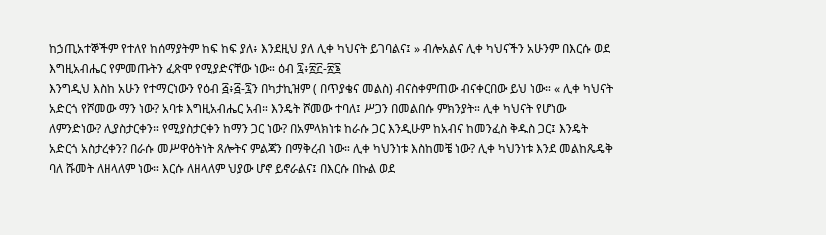ከኃጢአተኞችም የተለየ ከሰማያትም ከፍ ከፍ ያለ፥ እንደዚህ ያለ ሊቀ ካህናት ይገባልና፤ » ብሎአልና ሊቀ ካህናችን አሁንም በእርሱ ወደ እግዚአብሔር የምመጡትን ፈጽሞ የሚያድናቸው ነው። ዕብ ፯፥፳፫-፳፮
እንግዲህ እስከ አሁን የተማርነውን የዕብ ፭፥፭-፯ን በካታኪዝም ( በጥያቄና መልስ) ብናስቀምጠው ብናቀርበው ይህ ነው። « ሊቀ ካህናት አድርጎ የሾመው ማን ነው? አባቱ እግዚአብሔር አብ። እንዴት ሾመው ተባለ፤ ሥጋን በመልበሱ ምክንያት። ሊቀ ካህናት የሆነው ለምንድነው? ሊያስታርቀን። የሚያስታርቀን ከማን ጋር ነው? በአምላክነቱ ከራሱ ጋር እንዲሁም ከአብና ከመንፈስ ቅዱስ ጋር፤ እንዴት አድርጎ አስታረቀን? በራሱ መሥዋዕትነት ጸሎትና ምልጃን በማቅረብ ነው። ሊቀ ካህንነቱ እስከመቼ ነው? ሊቀ ካህንነቱ እንደ መልከጼዴቅ ባለ ሹመት ለዘላለም ነው። እርሱ ለዘላለም ህያው ሆኖ ይኖራልና፤ በእርሱ በኩል ወደ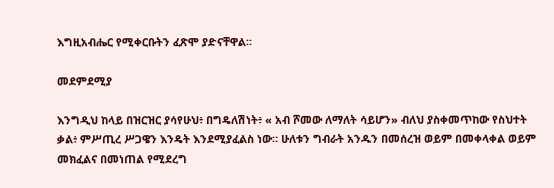እግዚአብሔር የሚቀርቡትን ፈጽሞ ያድናቸዋል።

መደምደሚያ

እንግዲህ ከላይ በዝርዝር ያሳየሁህ፥ በግዴለሽነት፥ « አብ ሾመው ለማለት ሳይሆን» ብለህ ያስቀመጥከው የስህተት ቃል፥ ምሥጢረ ሥጋዌን እንዴት እንደሚያፈልስ ነው። ሁለቱን ግብራት አንዱን በመሰረዝ ወይም በመቀላቀል ወይም መክፈልና በመነጠል የሚደረግ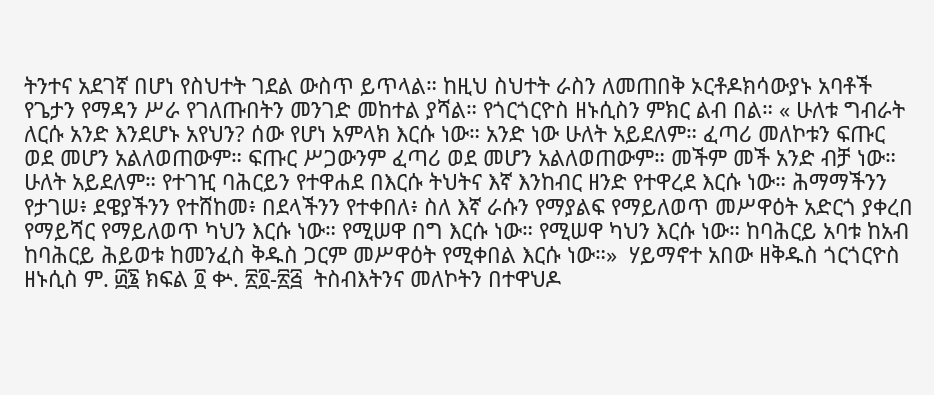ትንተና አደገኛ በሆነ የስህተት ገደል ውስጥ ይጥላል። ከዚህ ስህተት ራስን ለመጠበቅ ኦርቶዶክሳውያኑ አባቶች የጌታን የማዳን ሥራ የገለጡበትን መንገድ መከተል ያሻል። የጎርጎርዮስ ዘኑሲስን ምክር ልብ በል። « ሁለቱ ግብራት ለርሱ አንድ እንደሆኑ አየህን? ሰው የሆነ አምላክ እርሱ ነው። አንድ ነው ሁለት አይደለም። ፈጣሪ መለኮቱን ፍጡር ወደ መሆን አልለወጠውም። ፍጡር ሥጋውንም ፈጣሪ ወደ መሆን አልለወጠውም። መችም መች አንድ ብቻ ነው። ሁለት አይደለም። የተገዢ ባሕርይን የተዋሐደ በእርሱ ትህትና እኛ እንከብር ዘንድ የተዋረደ እርሱ ነው። ሕማማችንን የታገሠ፥ ደዌያችንን የተሸከመ፥ በደላችንን የተቀበለ፥ ስለ እኛ ራሱን የማያልፍ የማይለወጥ መሥዋዕት አድርጎ ያቀረበ የማይሻር የማይለወጥ ካህን እርሱ ነው። የሚሠዋ በግ እርሱ ነው። የሚሠዋ ካህን እርሱ ነው። ከባሕርይ አባቱ ከአብ ከባሕርይ ሕይወቱ ከመንፈስ ቅዱስ ጋርም መሥዋዕት የሚቀበል እርሱ ነው።»  ሃይማኖተ አበው ዘቅዱስ ጎርጎርዮስ ዘኑሲስ ም. ፴፮ ክፍል ፬ ቍ. ፳፬-፳፭  ትስብእትንና መለኮትን በተዋህዶ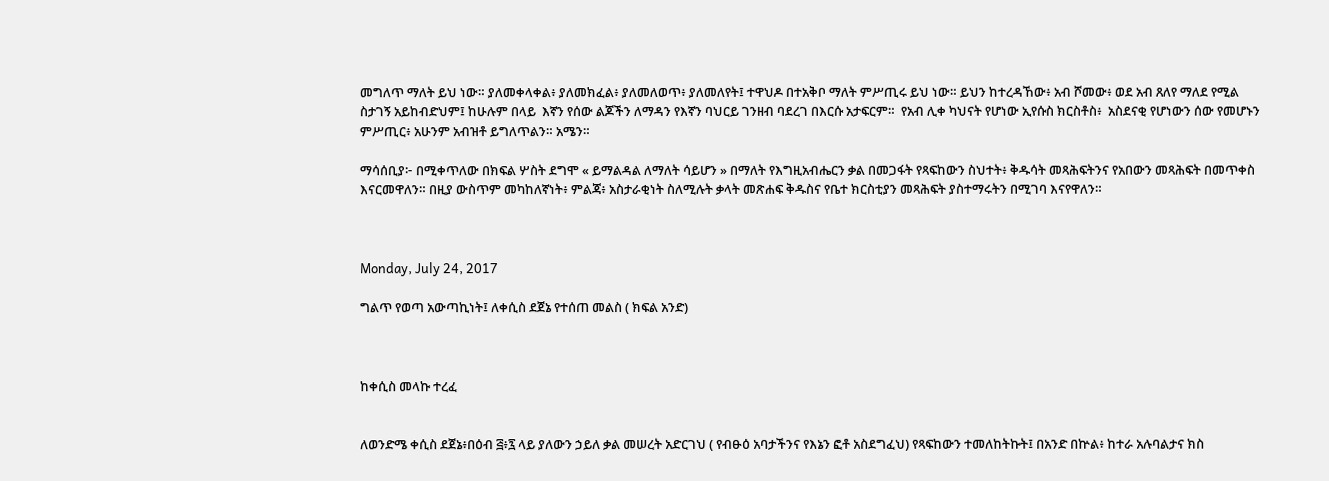መግለጥ ማለት ይህ ነው። ያለመቀላቀል፥ ያለመክፈል፥ ያለመለወጥ፥ ያለመለየት፤ ተዋህዶ በተአቅቦ ማለት ምሥጢሩ ይህ ነው። ይህን ከተረዳኸው፥ አብ ሾመው፥ ወደ አብ ጸለየ ማለደ የሚል ስታገኝ አይከብድህም፤ ከሁሉም በላይ  እኛን የሰው ልጆችን ለማዳን የእኛን ባህርይ ገንዘብ ባደረገ በእርሱ አታፍርም።  የአብ ሊቀ ካህናት የሆነው ኢየሱስ ክርስቶስ፥  አስደናቂ የሆነውን ሰው የመሆኑን ምሥጢር፥ አሁንም አብዝቶ ይግለጥልን። አሜን።

ማሳሰቢያ፦ በሚቀጥለው በክፍል ሦስት ደግሞ « ይማልዳል ለማለት ሳይሆን » በማለት የእግዚአብሔርን ቃል በመጋፋት የጻፍከውን ስህተት፥ ቅዱሳት መጻሕፍትንና የአበውን መጻሕፍት በመጥቀስ እናርመዋለን። በዚያ ውስጥም መካከለኛነት፥ ምልጃ፥ አስታራቂነት ስለሚሉት ቃላት መጽሐፍ ቅዱስና የቤተ ክርስቲያን መጻሕፍት ያስተማሩትን በሚገባ እናየዋለን።



Monday, July 24, 2017

ግልጥ የወጣ አውጣኪነት፤ ለቀሲስ ደጀኔ የተሰጠ መልስ ( ክፍል አንድ)



ከቀሲስ መላኩ ተረፈ


ለወንድሜ ቀሲስ ደጀኔ፥በዕብ ፭፥፯ ላይ ያለውን ኃይለ ቃል መሠረት አድርገህ ( የብፁዕ አባታችንና የእኔን ፎቶ አስደግፈህ) የጻፍከውን ተመለከትኩት፤ በአንድ በኵል፥ ከተራ አሉባልታና ክስ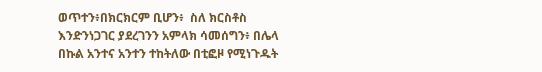ወጥተን፥በክርክርም ቢሆን፥  ስለ ክርስቶስ እንድንነጋገር ያደረገንን አምላክ ሳመሰግን፥ በሌላ በኩል አንተና አንተን ተከትለው በቲፎዞ የሚነጉዱት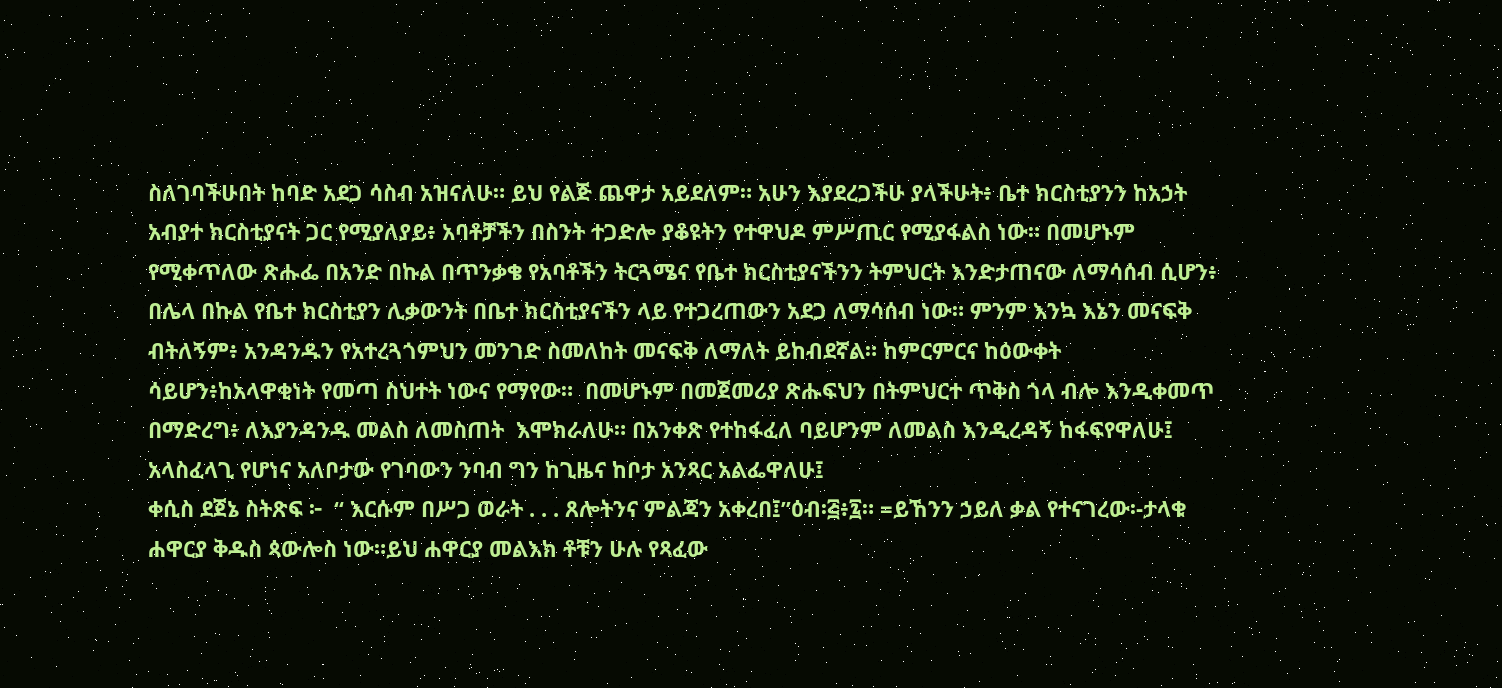ስለገባችሁበት ከባድ አደጋ ሳስብ አዝናለሁ። ይህ የልጅ ጨዋታ አይደለም። አሁን እያደረጋችሁ ያላችሁት፥ ቤተ ክርስቲያንን ከአኃት አብያተ ክርስቲያናት ጋር የሚያለያይ፥ አባቶቻችን በስንት ተጋድሎ ያቆዩትን የተዋህዶ ምሥጢር የሚያፋልስ ነው። በመሆኑም የሚቀጥለው ጽሑፌ በአንድ በኩል በጥንቃቄ የአባቶችን ትርጓሜና የቤተ ክርስቲያናችንን ትምህርት እንድታጠናው ለማሳሰብ ሲሆን፥ በሌላ በኩል የቤተ ክርስቲያን ሊቃውንት በቤተ ክርስቲያናችን ላይ የተጋረጠውን አደጋ ለማሳሰብ ነው። ምንም እንኳ እኔን መናፍቅ ብትለኝም፥ አንዳንዱን የአተረጓጎምህን መንገድ ስመለከት መናፍቅ ለማለት ይከብደኛል። ከምርምርና ከዕውቀት ሳይሆን፥ከአላዋቂነት የመጣ ስህተት ነውና የማየው።  በመሆኑም በመጀመሪያ ጽሑፍህን በትምህርተ ጥቅስ ጎላ ብሎ እንዲቀመጥ በማድረግ፥ ለእያንዳንዱ መልስ ለመስጠት  እሞክራለሁ። በአንቀጽ የተከፋፈለ ባይሆንም ለመልስ እንዲረዳኝ ከፋፍየዋለሁ፤ አላስፈላጊ የሆነና አለቦታው የገባውን ንባብ ግን ከጊዜና ከቦታ አንጻር አልፌዋለሁ፤
ቀሲስ ደጀኔ ስትጽፍ ፦  “ እርሱም በሥጋ ወራት . . . ጸሎትንና ምልጃን አቀረበ፤”ዕብ፡፭፥፯። =ይኸንን ኃይለ ቃል የተናገረው፡-ታላቁ ሐዋርያ ቅዱስ ጳውሎስ ነው።ይህ ሐዋርያ መልእክ ቶቹን ሁሉ የጻፈው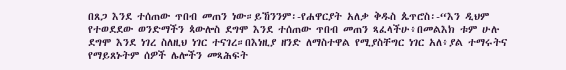በጸጋ እንደ ተሰጠው ጥበብ መጠን ነው።ይኸንንም፡-የሐዋርያት አለቃ ቅዱስ ጴጥሮስ፡-“እን ዲህም የተወደደው ወንድማችን ጳውሎስ ደግሞ እንደ ተሰጠው ጥበብ መጠን ጻፈላችሁ፥በመልእክ ቱም ሁሉ ደግሞ እንደ ነገረ ስለዚህ ነገር ተናገረ።በእነዚያ ዘንድ ለማስተዋል የሚያስቸግር ነገር አለ፥ያል ተማሩትና የማይጸኑትም ሰዎች ሌሎችን መጻሕፍት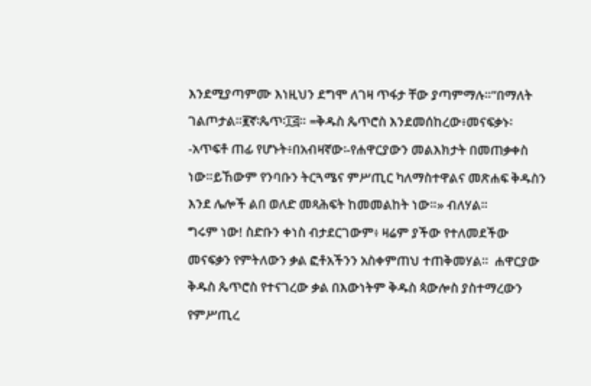እንደሚያጣምሙ እነዚህን ደግሞ ለገዛ ጥፋታ ቸው ያጣምማሉ።”በማለት ገልጦታል።፪ኛ፡ጴጥ፡፲፭። =ቅዱስ ጴጥሮስ እንደመሰከረው፥መናፍቃኑ፡-አጥፍቶ ጠፊ የሆኑት፥በአብዛኛው፡-የሐዋርያውን መልእክታት በመጠቃቀስ ነው።ይኸውም የንባቡን ትርጓሜና ምሥጢር ካለማስተዋልና መጽሐፍ ቅዱስን እንደ ሌሎች ልበ ወለድ መጻሕፍት ከመመልከት ነው።» ብለሃል።
ግሩም ነው! ስድቡን ቀነስ ብታደርገውም፥ ዛሬም ያችው የተለመደችው መናፍቃን የምትለውን ቃል ፎቶአችንን አስቀምጠህ ተጠቅመሃል።  ሐዋርያው ቅዱስ ጴጥሮስ የተናገረው ቃል በእውነትም ቅዱስ ጳውሎስ ያስተማረውን የምሥጢረ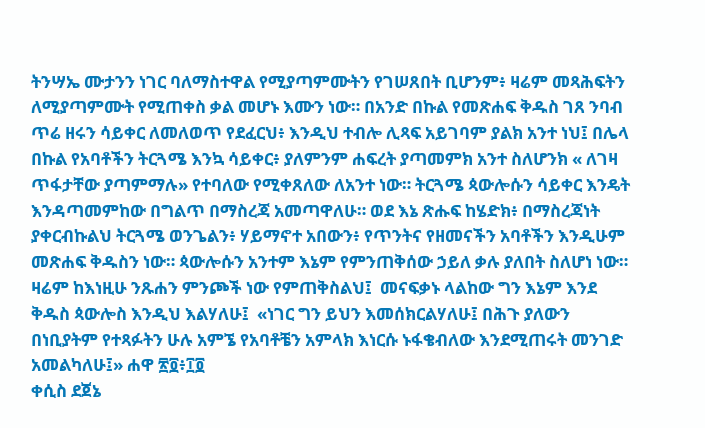ትንሣኤ ሙታንን ነገር ባለማስተዋል የሚያጣምሙትን የገሠጸበት ቢሆንም፥ ዛሬም መጻሕፍትን ለሚያጣምሙት የሚጠቀስ ቃል መሆኑ እሙን ነው። በአንድ በኩል የመጽሐፍ ቅዱስ ገጸ ንባብ ጥሬ ዘሩን ሳይቀር ለመለወጥ የደፈርህ፥ እንዲህ ተብሎ ሊጻፍ አይገባም ያልክ አንተ ነህ፤ በሌላ በኩል የአባቶችን ትርጓሜ እንኳ ሳይቀር፥ ያለምንም ሐፍረት ያጣመምክ አንተ ስለሆንክ « ለገዛ ጥፋታቸው ያጣምማሉ» የተባለው የሚቀጸለው ለአንተ ነው። ትርጓሜ ጳውሎሱን ሳይቀር እንዴት እንዳጣመምከው በግልጥ በማስረጃ አመጣዋለሁ። ወደ እኔ ጽሑፍ ከሄድክ፥ በማስረጃነት ያቀርብኩልህ ትርጓሜ ወንጌልን፥ ሃይማኖተ አበውን፥ የጥንትና የዘመናችን አባቶችን እንዲሁም መጽሐፍ ቅዱስን ነው። ጳውሎሱን አንተም እኔም የምንጠቅሰው ኃይለ ቃሉ ያለበት ስለሆነ ነው። ዛሬም ከእነዚሁ ንጹሐን ምንጮች ነው የምጠቅስልህ፤  መናፍቃኑ ላልከው ግን እኔም እንደ ቅዱስ ጳውሎስ እንዲህ እልሃለሁ፤  «ነገር ግን ይህን እመሰክርልሃለሁ፤ በሕጉ ያለውን በነቢያትም የተጻፉትን ሁሉ አምኜ የአባቶቼን አምላክ እነርሱ ኑፋቄብለው እንደሚጠሩት መንገድ አመልካለሁ፤» ሐዋ ፳፬፥፲፬
ቀሲስ ደጀኔ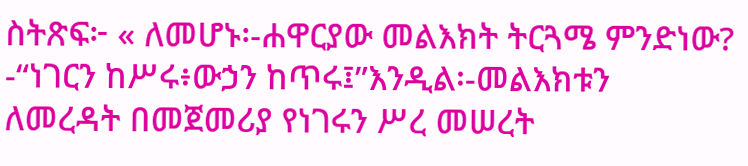ስትጽፍ፦ « ለመሆኑ፡-ሐዋርያው መልእክት ትርጓሜ ምንድነው? -“ነገርን ከሥሩ፥ውኃን ከጥሩ፤”እንዲል፡-መልእክቱን ለመረዳት በመጀመሪያ የነገሩን ሥረ መሠረት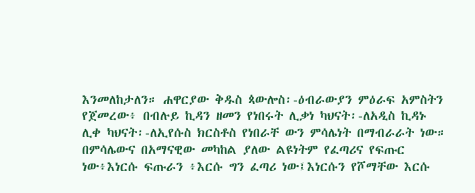እንመለከታለን። ሐዋርያው ቅዱስ ጳውሎስ፡-ዕብራውያን ምዕራፍ አምስትን የጀመረው፥ በብሉይ ኪዳን ዘመን የነበሩት ሊቃነ ካህናት፡-ለአዲስ ኪዳኑ ሊቀ ካህናት፡-ለኢየሱስ ክርስቶስ የነበራቸ ውን ምሳሌነት በማብራራት ነው። በምሳሌውና በአማናዊው መካከል ያለው ልዩነትም የፈጣሪና የፍጡር ነው፥እነርሱ ፍጡራን ፥እርሱ ግን ፈጣሪ ነው፤እነርሱን የሾማቸው እርሱ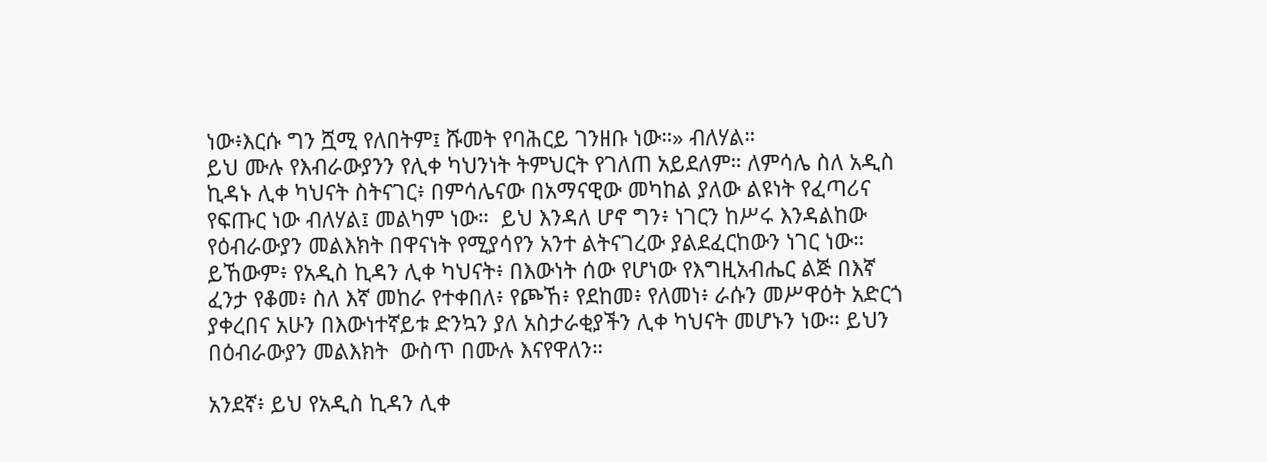ነው፥እርሱ ግን ሿሚ የለበትም፤ ሹመት የባሕርይ ገንዘቡ ነው።» ብለሃል።
ይህ ሙሉ የእብራውያንን የሊቀ ካህንነት ትምህርት የገለጠ አይደለም። ለምሳሌ ስለ አዲስ ኪዳኑ ሊቀ ካህናት ስትናገር፥ በምሳሌናው በአማናዊው መካከል ያለው ልዩነት የፈጣሪና የፍጡር ነው ብለሃል፤ መልካም ነው።  ይህ እንዳለ ሆኖ ግን፥ ነገርን ከሥሩ እንዳልከው የዕብራውያን መልእክት በዋናነት የሚያሳየን አንተ ልትናገረው ያልደፈርከውን ነገር ነው። ይኸውም፥ የአዲስ ኪዳን ሊቀ ካህናት፥ በእውነት ሰው የሆነው የእግዚአብሔር ልጅ በእኛ ፈንታ የቆመ፥ ስለ እኛ መከራ የተቀበለ፥ የጮኸ፥ የደከመ፥ የለመነ፥ ራሱን መሥዋዕት አድርጎ ያቀረበና አሁን በእውነተኛይቱ ድንኳን ያለ አስታራቂያችን ሊቀ ካህናት መሆኑን ነው። ይህን በዕብራውያን መልእክት  ውስጥ በሙሉ እናየዋለን።

አንደኛ፥ ይህ የአዲስ ኪዳን ሊቀ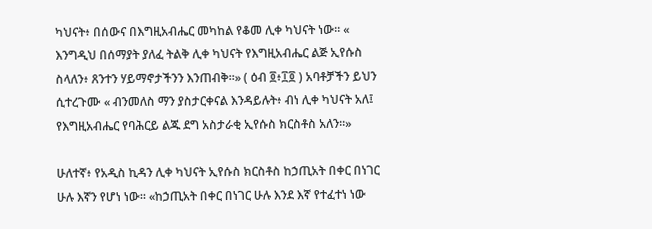ካህናት፥ በሰውና በእግዚአብሔር መካከል የቆመ ሊቀ ካህናት ነው። « እንግዲህ በሰማያት ያለፈ ትልቅ ሊቀ ካህናት የእግዚአብሔር ልጅ ኢየሱስ ስላለን፥ ጸንተን ሃይማኖታችንን እንጠብቅ።» ( ዕብ ፬፥፲፬ ) አባቶቻችን ይህን ሲተረጉሙ « ብንመለስ ማን ያስታርቀናል እንዳይሉት፥ ብነ ሊቀ ካህናት አለ፤ የእግዚአብሔር የባሕርይ ልጁ ደግ አስታራቂ ኢየሱስ ክርስቶስ አለን።»

ሁለተኛ፥ የአዲስ ኪዳን ሊቀ ካህናት ኢየሱስ ክርስቶስ ከኃጢአት በቀር በነገር ሁሉ እኛን የሆነ ነው። «ከኃጢአት በቀር በነገር ሁሉ እንደ እኛ የተፈተነ ነው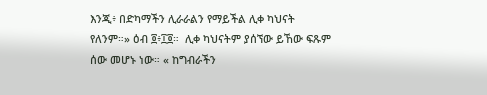እንጂ፥ በድካማችን ሊራራልን የማይችል ሊቀ ካህናት የለንም።» ዕብ ፬፥፲፬።  ሊቀ ካህናትም ያሰኘው ይኸው ፍጹም ሰው መሆኑ ነው። « ከግብራችን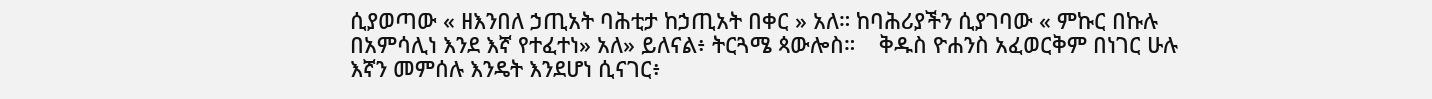ሲያወጣው « ዘእንበለ ኃጢአት ባሕቲታ ከኃጢአት በቀር » አለ። ከባሕሪያችን ሲያገባው « ምኩር በኩሉ በአምሳሊነ እንደ እኛ የተፈተነ» አለ» ይለናል፥ ትርጓሜ ጳውሎስ።    ቅዱስ ዮሐንስ አፈወርቅም በነገር ሁሉ እኛን መምሰሉ እንዴት እንደሆነ ሲናገር፥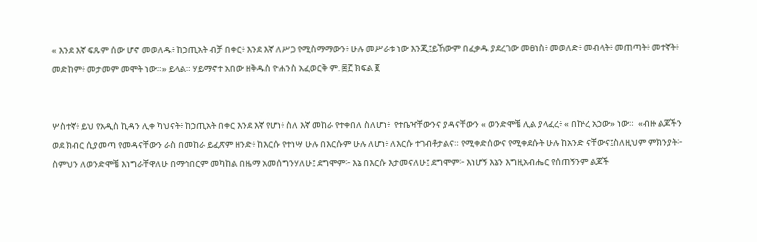« እንደ እኛ ፍጹም ሰው ሆኖ መወለዱ፥ ከኃጢአት ብቻ በቀር፥ እንደ እኛ ለሥጋ የሚስማማውን፥ ሁሉ መሥራቱ ነው እንጂ፤ይኸውም በፈቃዱ ያደረገው መፀነስ፥ መወለድ፥ መብላት፥ መጠጣት፥ መተኛት፥ መድከም፥ መታመም መሞት ነው።» ይላል። ሃይማኖተ አበው ዘቅዱስ ዮሐንስ አፈወርቅ ም. ፷፫ ክፍል ፪


ሦስተኛ፥ ይህ የአዲስ ኪዳን ሊቀ ካህናት፥ ከኃጢአት በቀር እንደ እኛ የሆነ፥ ስለ እኛ መከራ የተቀበለ ስለሆነ፥  የተቤዣቸውንና ያዳናቸውን « ወንድሞቼ ሊል ያላፈረ፥ « በኵረ አኃው» ነው።  «ብዙ ልጆችን ወደ ክብር ሲያመጣ የመዳናቸውን ራስ በመከራ ይፈጽም ዘንድ፥ ከእርሱ የተነሣ ሁሉ በእርሱም ሁሉ ለሆነ፥ ለእርሱ ተገብቶታልና። የሚቀድሰውና የሚቀደሱት ሁሉ ከአንድ ናቸውና፤ስለዚህም ምክንያት፦ ስምህን ለወንድሞቼ እነግራቸዋለሁ በማኅበርም መካከል በዜማ አመሰግንሃለሁ፤ ደግሞም፦ እኔ በእርሱ እታመናለሁ፤ ደግሞም፦ እነሆኝ እኔን እግዚአብሔር የሰጠኝንም ልጆች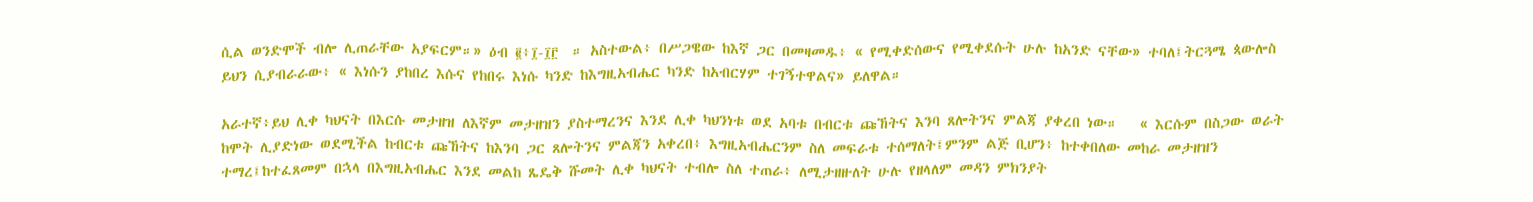ሲል ወንድሞች ብሎ ሊጠራቸው አያፍርም።» ዕብ ፪፥፲-፲፫  ። አስተውል፥ በሥጋዌው ከእኛ ጋር በመዛመዱ፥ « የሚቀድሰውና የሚቀደሱት ሁሉ ከአንድ ናቸው» ተባለ፤ትርጓሜ ጳውሎስ ይህን ሲያብራራው፥ « እነሱን ያከበረ እሱና የከበሩ እነሱ ካንድ ከእግዚአብሔር ካንድ ከአብርሃም ተገኝተዋልና» ይለዋል።

አራተኛ፥ይህ ሊቀ ካህናት በእርሱ መታዘዝ ለእኛም መታዘዝን ያስተማረንና እንደ ሊቀ ካህንነቱ ወደ አባቱ በብርቱ ጩኸትና እንባ ጸሎትንና ምልጃ ያቀረበ ነው።   « እርሱም በስጋው ወራት ከሞት ሊያድነው ወደሚችል ከብርቱ ጩኸትና ከእንባ ጋር ጸሎትንና ምልጃን አቀረበ፥ እግዚአብሔርንም ስለ መፍራቱ ተሰማለት፤ምንም ልጅ ቢሆን፥ ከተቀበለው መከራ መታዘዝን ተማረ፤ከተፈጸመም በኋላ በእግዚአብሔር እንደ መልከ ጼዴቅ ሹመት ሊቀ ካህናት ተብሎ ስለ ተጠራ፥ ለሚታዘዙለት ሁሉ የዘላለም መዳን ምክንያት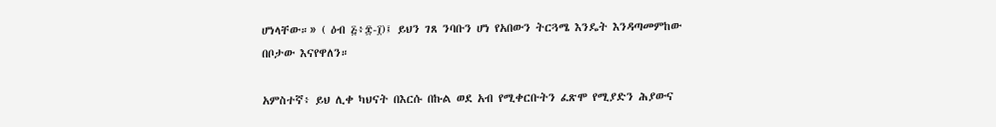ሆነላቸው።» ( ዕብ ፭፥፰-፲)፤ ይህን ገጸ ንባቡን ሆነ የአበውን ትርጓሜ እንዴት እንዳጣመምከው በቦታው እናየዋለን።

አምስተኛ፥ ይህ ሊቀ ካህናት በእርሱ በኩል ወደ አብ የሚቀርቡትን ፈጽሞ የሚያድን ሕያውና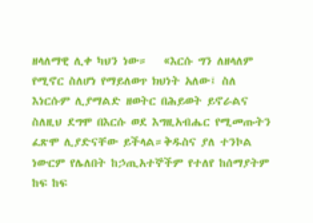ዘላለማዊ ሊቀ ካህን ነው።   «እርሱ ግን ለዘላለም የሚኖር ስለሆነ የማይለወጥ ክህነት አለው፤ ስለ እነርሱም ሊያማልድ ዘወትር በሕይወት ይኖራልና ስለዚህ ደግሞ በእርሱ ወደ እግዚአብሔር የሚመጡትን ፈጽሞ ሊያድናቸው ይችላል።ቅዱስና ያለ ተንኮል ነውርም የሌለበት ከኃጢአተኞችም የተለየ ከሰማያትም ከፍ ከፍ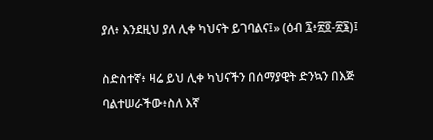ያለ፥ እንደዚህ ያለ ሊቀ ካህናት ይገባልና፤» (ዕብ ፯፥፳፬-፳፮)፤

ስድስተኛ፥ ዛሬ ይህ ሊቀ ካህናችን በሰማያዊት ድንኳን በእጅ ባልተሠራችው፥ስለ እኛ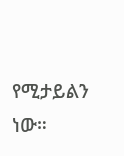የሚታይልን ነው።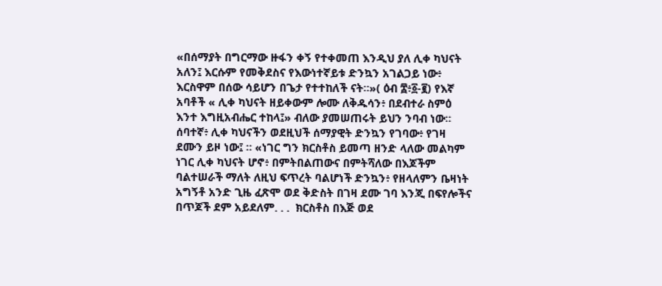«በሰማያት በግርማው ዙፋን ቀኝ የተቀመጠ እንዲህ ያለ ሊቀ ካህናት አለን፤ እርሱም የመቅደስና የእውነተኛይቱ ድንኳን አገልጋይ ነው፥ እርስዋም በሰው ሳይሆን በጌታ የተተከለች ናት።»( ዕብ ፰፥፩-፪) የእኛ አባቶች « ሊቀ ካህናት ዘይቀውም ሎሙ ለቅዱሳን፥ በደብተራ ስምዕ እንተ እግዚአብሔር ተከላ፤» ብለው ያመሠጠሩት ይህን ንባብ ነው።
ሰባተኛ፥ ሊቀ ካህናችን ወደዚህች ሰማያዊት ድንኳን የገባው፥ የገዛ ደሙን ይዞ ነው፤ ። «ነገር ግን ክርስቶስ ይመጣ ዘንድ ላለው መልካም ነገር ሊቀ ካህናት ሆኖ፥ በምትበልጠውና በምትሻለው በእጆችም ባልተሠራች ማለት ለዚህ ፍጥረት ባልሆነች ድንኳን፥ የዘላለምን ቤዛነት አግኝቶ አንድ ጊዜ ፈጽሞ ወደ ቅድስት በገዛ ደሙ ገባ እንጂ በፍየሎችና በጥጆች ደም አይደለም. . .  ክርስቶስ በእጅ ወደ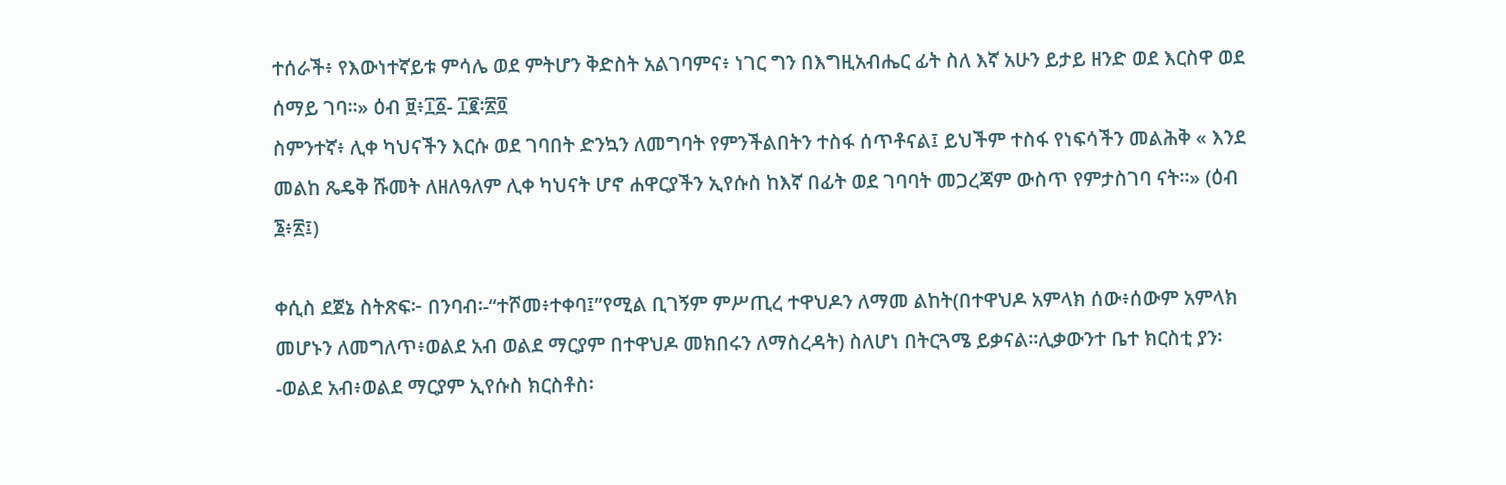ተሰራች፥ የእውነተኛይቱ ምሳሌ ወደ ምትሆን ቅድስት አልገባምና፥ ነገር ግን በእግዚአብሔር ፊት ስለ እኛ አሁን ይታይ ዘንድ ወደ እርስዋ ወደ ሰማይ ገባ።» ዕብ ፱፥፲፩- ፲፪፡፳፬
ስምንተኛ፥ ሊቀ ካህናችን እርሱ ወደ ገባበት ድንኳን ለመግባት የምንችልበትን ተስፋ ሰጥቶናል፤ ይህችም ተስፋ የነፍሳችን መልሕቅ « እንደ መልከ ጼዴቅ ሹመት ለዘለዓለም ሊቀ ካህናት ሆኖ ሐዋርያችን ኢየሱስ ከእኛ በፊት ወደ ገባባት መጋረጃም ውስጥ የምታስገባ ናት።» (ዕብ ፮፥፳፤)

ቀሲስ ደጀኔ ስትጽፍ፦ በንባብ፡-“ተሾመ፥ተቀባ፤”የሚል ቢገኝም ምሥጢረ ተዋህዶን ለማመ ልከት(በተዋህዶ አምላክ ሰው፥ሰውም አምላክ መሆኑን ለመግለጥ፥ወልደ አብ ወልደ ማርያም በተዋህዶ መክበሩን ለማስረዳት) ስለሆነ በትርጓሜ ይቃናል።ሊቃውንተ ቤተ ክርስቲ ያን፡-ወልደ አብ፥ወልደ ማርያም ኢየሱስ ክርስቶስ፡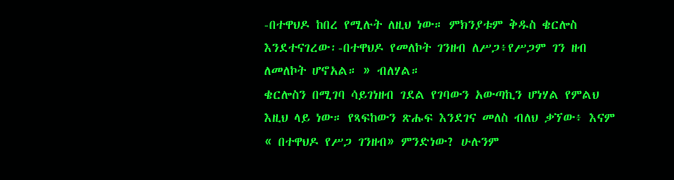-በተዋህዶ ከበረ የሚሉት ለዚህ ነው። ምክንያቱም ቅዱስ ቄርሎስ እንደተናገረው፡-በተዋህዶ የመለኮት ገንዘብ ለሥጋ፥የሥጋም ገን ዘብ ለመለኮት ሆኖአል። » ብለሃል።
ቄርሎስን በሚገባ ሳይገነዘብ ገደል የገባውን አውጣኪን ሆነሃል የምልህ እዚህ ላይ ነው። የጻፍከውን ጽሑፍ እንደገና መለስ ብለህ ቃኘው፥ እናም  « በተዋህዶ የሥጋ ገንዘብ» ምንድነው? ሁሉንም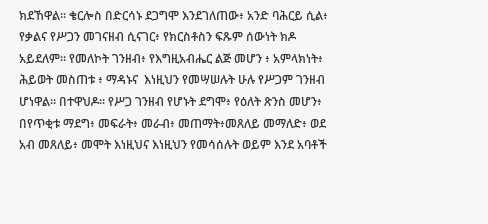ክደኸዋል። ቄርሎስ በድርሳኑ ደጋግሞ እንደገለጠው፥ አንድ ባሕርይ ሲል፥ የቃልና የሥጋን መገናዘብ ሲናገር፥ የክርስቶስን ፍጹም ሰውነት ክዶ አይደለም። የመለኮት ገንዘብ፥ የእግዚአብሔር ልጅ መሆን ፥ አምላክነት፥ ሕይወት መስጠቱ ፥ ማዳኑና  እነዚህን የመሣሠሉት ሁሉ የሥጋም ገንዘብ ሆነዋል። በተዋህዶ። የሥጋ ገንዘብ የሆኑት ደግሞ፥ የዕለት ጽንስ መሆን፥ በየጥቂቱ ማደግ፥ መፍራት፥ መራብ፥ መጠማት፥መጸለይ መማለድ፥ ወደ አብ መጸለይ፥ መሞት እነዚህና እነዚህን የመሳሰሉት ወይም እንደ አባቶች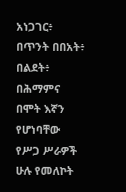አነጋገር፥ በጥንት በበአት፥ በልደት፥ በሕማምና በሞት እኛን የሆነባቸው የሥጋ ሥራዎች ሁሉ የመለኮት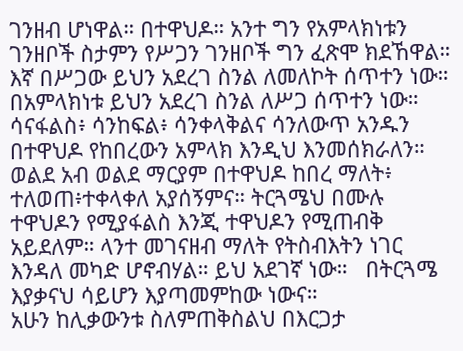ገንዘብ ሆነዋል። በተዋህዶ። አንተ ግን የአምላክነቱን ገንዘቦች ስታምን የሥጋን ገንዘቦች ግን ፈጽሞ ክደኸዋል። እኛ በሥጋው ይህን አደረገ ስንል ለመለኮት ሰጥተን ነው። በአምላክነቱ ይህን አደረገ ስንል ለሥጋ ሰጥተን ነው። ሳናፋልስ፥ ሳንከፍል፥ ሳንቀላቅልና ሳንለውጥ አንዱን በተዋህዶ የከበረውን አምላክ እንዲህ እንመሰክራለን።   ወልደ አብ ወልደ ማርያም በተዋህዶ ከበረ ማለት፥ ተለወጠ፥ተቀላቀለ አያሰኝምና። ትርጓሜህ በሙሉ ተዋህዶን የሚያፋልስ እንጂ ተዋህዶን የሚጠብቅ አይደለም። ላንተ መገናዘብ ማለት የትስብእትን ነገር እንዳለ መካድ ሆኖብሃል። ይህ አደገኛ ነው።   በትርጓሜ እያቃናህ ሳይሆን እያጣመምከው ነውና።
አሁን ከሊቃውንቱ ስለምጠቅስልህ በእርጋታ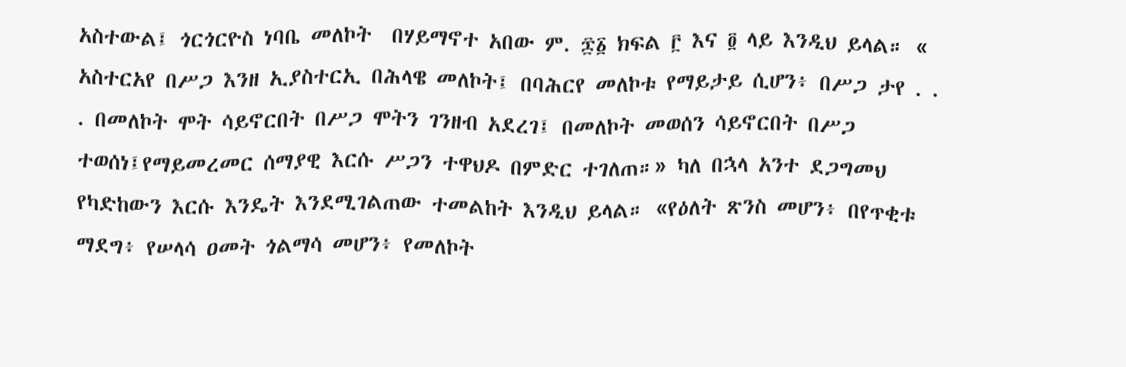አስተውል፤ ጎርጎርዮስ ነባቤ መለኮት  በሃይማኖተ አበው ም. ፷፩ ክፍል ፫ እና ፬ ላይ እንዲህ ይላል። «  አስተርአየ በሥጋ እንዘ ኢያስተርኢ በሕላዌ መለኮት፤ በባሕርየ መለኮቱ የማይታይ ሲሆን፥ በሥጋ ታየ . . . በመለኮት ሞት ሳይኖርበት በሥጋ ሞትን ገንዘብ አደረገ፤ በመለኮት መወሰን ሳይኖርበት በሥጋ ተወሰነ፤የማይመረመር ሰማያዊ እርሱ ሥጋን ተዋህዶ በምድር ተገለጠ።» ካለ በኋላ አንተ ደጋግመህ የካድከውን እርሱ እንዴት እንደሚገልጠው ተመልከት እንዲህ ይላል። «የዕለት ጽንስ መሆን፥ በየጥቂቱ ማደግ፥ የሠላሳ ዐመት ጎልማሳ መሆን፥ የመለኮት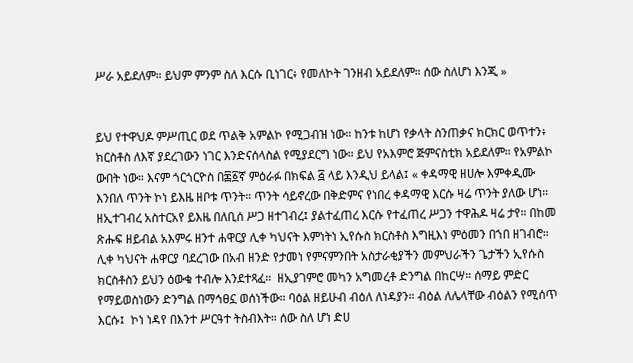ሥራ አይደለም። ይህም ምንም ስለ እርሱ ቢነገር፥ የመለኮት ገንዘብ አይደለም። ሰው ስለሆነ እንጂ »


ይህ የተዋህዶ ምሥጢር ወደ ጥልቅ አምልኮ የሚጋብዝ ነው። ከንቱ ከሆነ የቃላት ስንጠቃና ክርክር ወጥተን፥ ክርስቶስ ለእኛ ያደረገውን ነገር እንድናሰላስል የሚያደርግ ነው። ይህ የአእምሮ ጅምናስቲክ አይደለም። የአምልኮ ውበት ነው። እናም ጎርጎርዮስ በ፷፩ኛ ምዕራፉ በክፍል ፭ ላይ እንዲህ ይላል፤ « ቀዳማዊ ዘሀሎ እምቀዲሙ እንበለ ጥንት ኮነ ይእዜ ዘቦቱ ጥንት። ጥንት ሳይኖረው በቅድምና የነበረ ቀዳማዊ እርሱ ዛሬ ጥንት ያለው ሆነ። ዘኢተገብረ አስተርአየ ይእዜ በለቢሰ ሥጋ ዘተገብረ፤ ያልተፈጠረ እርሱ የተፈጠረ ሥጋን ተዋሕዶ ዛሬ ታየ። በከመ ጽሑፍ ዘይብል አእምሩ ዘንተ ሐዋርያ ሊቀ ካህናት እምነትነ ኢየሱስ ክርስቶስ እግዚእነ ምዕመን በኀበ ዘገብሮ። ሊቀ ካህናት ሐዋርያ ባደረገው በአብ ዘንድ የታመነ የምናምንበት አስታራቂያችን መምህራችን ጌታችን ኢየሱስ ክርስቶስን ይህን ዕውቁ ተብሎ እንደተጻፈ።  ዘኢያገምሮ መካን አግመረቶ ድንግል በከርሣ። ሰማይ ምድር የማይወስነውን ድንግል በማኅፀኗ ወሰነችው። ባዕል ዘይሁብ ብዕለ ለነዳያን። ብዕል ለሌላቸው ብዕልን የሚሰጥ እርሱ፤  ኮነ ነዳየ በእንተ ሥርዓተ ትስብእት። ሰው ስለ ሆነ ድሀ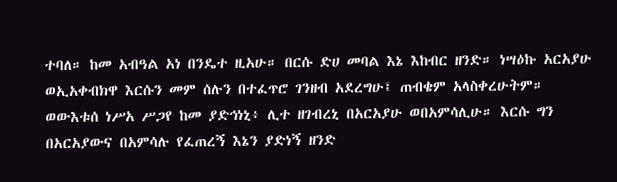ተባለ። ከመ አብዓል አነ በንዴተ ዚአሁ። በርሱ ድሀ መባል እኔ እከብር ዘንድ። ነሣዕኩ አርአያሁ ወኢአቀብክዋ እርሱን መም ሰሉን በተፈጥሮ ገንዘብ አደረግሁ፤ ጠብቄም አላስቀረሁትም። ወውእቱሰ ነሥአ ሥጋየ ከመ ያድኅነኒ፥ ሊተ ዘገብረኒ በአርአያሁ ወበአምሳሊሁ። እርሱ ግን በአርአያውና በአምሳሉ የፈጠረኝ እኔን ያድነኝ ዘንድ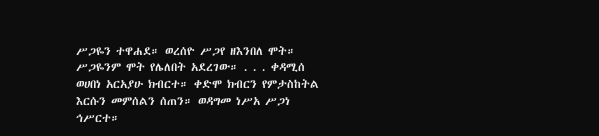ሥጋዬን ተዋሐደ። ወረሰዮ ሥጋየ ዘእንበለ ሞት። ሥጋዬንም ሞት የሌለበት አደረገው። . . . ቀዳሚሰ ወሀበነ አርአያሁ ክብርተ። ቀድሞ ክብርን የምታስከትል እርሱን መምሰልን ሰጠን። ወዳግመ ነሥአ ሥጋነ ኅሥርተ።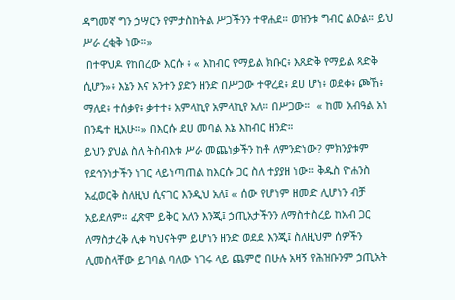ዳግመኛ ግን ኃሣርን የምታስከትል ሥጋችንን ተዋሐደ። ወዝንቱ ግብር ልዑል። ይህ ሥራ ረቂቅ ነው።»
 በተዋህዶ የከበረው እርሱ ፥ « እከብር የማይል ክቡር፥ እጸድቅ የማይል ጻድቅ ሲሆን»፥ እኔን እና አንተን ያድን ዘንድ በሥጋው ተዋረደ፥ ደሀ ሆነ፥ ወደቀ፥ ጮኸ፥ ማለደ፥ ተሰቃየ፥ ቃተተ፥ አምላኪየ አምላኪየ አለ። በሥጋው።  « ከመ አብዓል አነ በንዴተ ዚአሁ።» በእርሱ ደሀ መባል እኔ እከብር ዘንድ።
ይህን ያህል ስለ ትስብእቱ ሥራ መጨነቃችን ከቶ ለምንድነው? ምክንያቱም የደኅንነታችን ነገር ላይነጣጠል ከእርሱ ጋር ስለ ተያያዘ ነው። ቅዱስ ዮሐንስ አፈወርቅ ስለዚህ ሲናገር እንዲህ አለ፤ « ሰው የሆነም ዘመድ ሊሆነን ብቻ አይደለም። ፈጽሞ ይቅር አለን እንጂ፤ ኃጢአታችንን ለማስተስረይ ከአብ ጋር ለማስታረቅ ሊቀ ካህናትም ይሆነን ዘንድ ወደደ እንጂ፤ ስለዚህም ሰዎችን ሊመስላቸው ይገባል ባለው ነገሩ ላይ ጨምሮ በሁሉ አዛኝ የሕዝቡንም ኃጢአት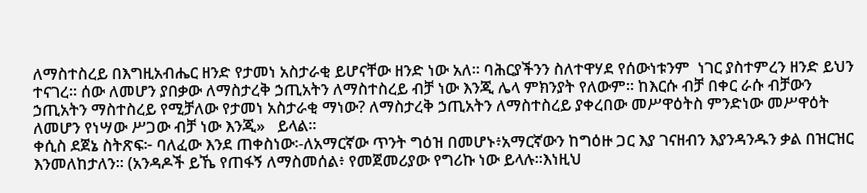ለማስተስረይ በእግዚአብሔር ዘንድ የታመነ አስታራቂ ይሆናቸው ዘንድ ነው አለ። ባሕርያችንን ስለተዋሃደ የሰውነቱንም  ነገር ያስተምረን ዘንድ ይህን ተናገረ። ሰው ለመሆን ያበቃው ለማስታረቅ ኃጢአትን ለማስተስረይ ብቻ ነው እንጂ ሌላ ምክንያት የለውም። ከእርሱ ብቻ በቀር ራሱ ብቻውን ኃጢአትን ማስተስረይ የሚቻለው የታመነ አስታራቂ ማነው? ለማስታረቅ ኃጢአትን ለማስተስረይ ያቀረበው መሥዋዕትስ ምንድነው መሥዋዕት ለመሆን የነሣው ሥጋው ብቻ ነው እንጂ»   ይላል።
ቀሲስ ደጀኔ ስትጽፍ፦ ባለፈው እንደ ጠቀስነው፡-ለአማርኛው ጥንት ግዕዝ በመሆኑ፥አማርኛውን ከግዕዙ ጋር እያ ገናዘብን እያንዳንዱን ቃል በዝርዝር እንመለከታለን። (አንዳዶች ይኼ የጠፋኝ ለማስመሰል፥ የመጀመሪያው የግሪኩ ነው ይላሉ።እነዚህ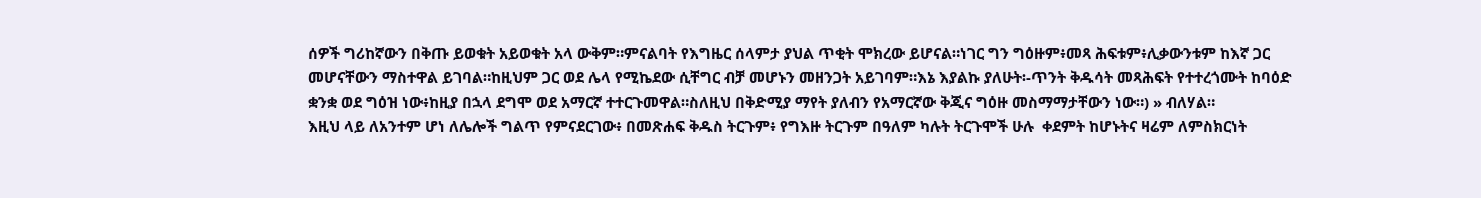ሰዎች ግሪከኛውን በቅጡ ይወቁት አይወቁት አላ ውቅም።ምናልባት የእግዜር ሰላምታ ያህል ጥቂት ሞክረው ይሆናል።ነገር ግን ግዕዙም፥መጻ ሕፍቱም፥ሊቃውንቱም ከእኛ ጋር መሆናቸውን ማስተዋል ይገባል።ከዚህም ጋር ወደ ሌላ የሚኬደው ሲቸግር ብቻ መሆኑን መዘንጋት አይገባም።እኔ እያልኩ ያለሁት፡-ጥንት ቅዱሳት መጻሕፍት የተተረጎሙት ከባዕድ ቋንቋ ወደ ግዕዝ ነው፥ከዚያ በኋላ ደግሞ ወደ አማርኛ ተተርጉመዋል።ስለዚህ በቅድሚያ ማየት ያለብን የአማርኛው ቅጂና ግዕዙ መስማማታቸውን ነው።) » ብለሃል።
እዚህ ላይ ለአንተም ሆነ ለሌሎች ግልጥ የምናደርገው፥ በመጽሐፍ ቅዱስ ትርጉም፥ የግእዙ ትርጉም በዓለም ካሉት ትርጉሞች ሁሉ  ቀደምት ከሆኑትና ዛሬም ለምስክርነት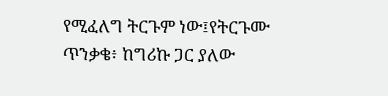የሚፈለግ ትርጉም ነው፤የትርጉሙ ጥንቃቄ፥ ከግሪኩ ጋር ያለው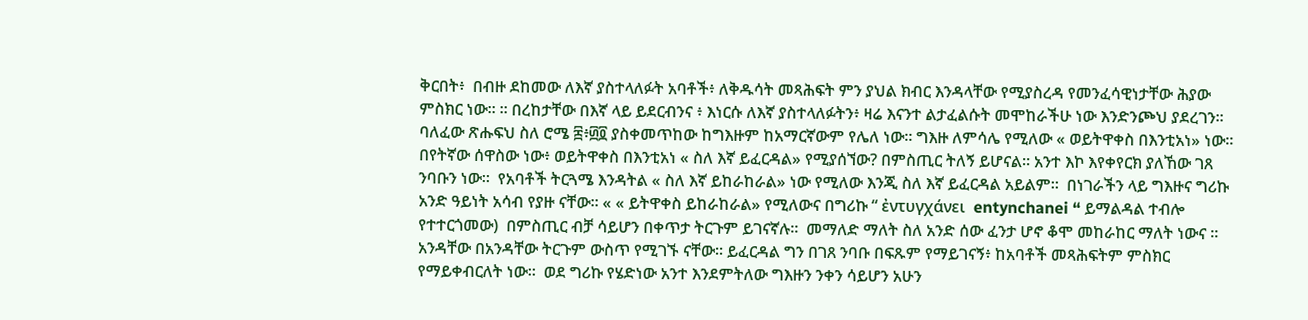ቅርበት፥  በብዙ ደከመው ለእኛ ያስተላለፉት አባቶች፥ ለቅዱሳት መጻሕፍት ምን ያህል ክብር እንዳላቸው የሚያስረዳ የመንፈሳዊነታቸው ሕያው ምስክር ነው። ። በረከታቸው በእኛ ላይ ይደርብንና ፥ እነርሱ ለእኛ ያስተላለፉትን፥ ዛሬ እናንተ ልታፈልሱት መሞከራችሁ ነው እንድንጮህ ያደረገን።
ባለፈው ጽሑፍህ ስለ ሮሜ ፰፥፴፬ ያስቀመጥከው ከግእዙም ከአማርኛውም የሌለ ነው። ግእዙ ለምሳሌ የሚለው « ወይትዋቀስ በእንቲአነ» ነው። በየትኛው ሰዋስው ነው፥ ወይትዋቀስ በእንቲአነ « ስለ እኛ ይፈርዳል» የሚያሰኘው? በምስጢር ትለኝ ይሆናል። አንተ እኮ እየቀየርክ ያለኸው ገጸ ንባቡን ነው።  የአባቶች ትርጓሜ እንዳትል « ስለ እኛ ይከራከራል» ነው የሚለው እንጂ ስለ እኛ ይፈርዳል አይልም።  በነገራችን ላይ ግእዙና ግሪኩ አንድ ዓይነት አሳብ የያዙ ናቸው። « « ይትዋቀስ ይከራከራል» የሚለውና በግሪኩ “ ἐντυγχάνει  entynchanei “ ይማልዳል ተብሎ የተተርጎመው)  በምስጢር ብቻ ሳይሆን በቀጥታ ትርጉም ይገናኛሉ።  መማለድ ማለት ስለ አንድ ሰው ፈንታ ሆኖ ቆሞ መከራከር ማለት ነውና ። አንዳቸው በአንዳቸው ትርጉም ውስጥ የሚገኙ ናቸው። ይፈርዳል ግን በገጸ ንባቡ በፍጹም የማይገናኝ፥ ከአባቶች መጻሕፍትም ምስክር የማይቀብርለት ነው።  ወደ ግሪኩ የሄድነው አንተ እንደምትለው ግእዙን ንቀን ሳይሆን አሁን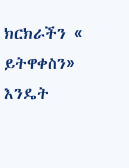ክርክራችን « ይትዋቀስን»  እንዴት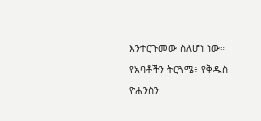እንተርጉመው ስለሆነ ነው።  የአባቶችን ትርጓሜ፥ የቅዱስ ዮሐንስን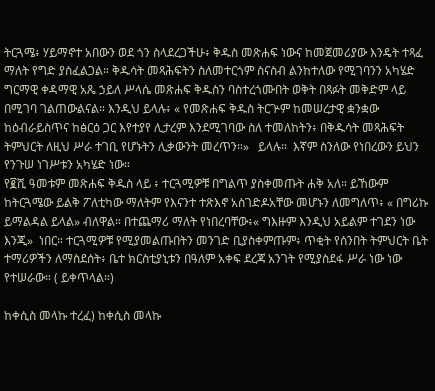ትርጓሜ፥ ሃይማኖተ አበውን ወደ ጎን ስላደረጋችሁ፥ ቅዱስ መጽሐፍ ነውና ከመጀመሪያው እንዴት ተጻፈ ማለት የግድ ያስፈልጋል። ቅዱሳት መጻሕፍትን ስለመተርጎም ስናስብ ልንከተለው የሚገባንን አካሄድ  ግርማዊ ቀዳማዊ አጼ ኃይለ ሥላሴ መጽሐፍ ቅዱስን ባስተረጎሙበት ወቅት በጻፉት መቅድም ላይ በሚገባ ገልጠውልናል። እንዲህ ይላሉ፥ « የመጽሐፍ ቅዱስ ትርጕም ከመሠረታዊ ቋንቋው ከዕብራይስጥና ከፅርዕ ጋር እየተያየ ሊታረም እንደሚገባው ስለ ተመለከትን፥ በቅዱሳት መጻሕፍት ትምህርት ለዚህ ሥራ ተገቢ የሆኑትን ሊቃውንት መረጥን።»   ይላሉ።  እኛም ስንለው የነበረውን ይህን የንጉሠ ነገሥቱን አካሄድ ነው።
የ፪ሺ ዓመቱም መጽሐፍ ቅዱስ ላይ ፥ ተርጓሚዎቹ በግልጥ ያስቀመጡት ሐቅ አለ። ይኸውም ከትርጓሜው ይልቅ ፖለቲካው ማለትም የእናንተ ተጽእኖ አስገድዶአቸው መሆኑን ለመግለጥ፥ « በግሪኩ ይማልዳል ይላል» ብለዋል። በተጨማሪ ማለት የነበረባቸው፥« ግእዙም እንዲህ አይልም ተገደን ነው እንጂ»  ነበር። ተርጓሚዎቹ የሚያመልጡበትን መንገድ ቢያስቀምጡም፥ ጥቂት የሰንበት ትምህርት ቤት ተማሪዎችን ለማስደሰት፥ ቤተ ክርስቲያኒቱን በዓለም አቀፍ ደረጃ አንገት የሚያስደፋ ሥራ ነው ነው የተሠራው። ( ይቀጥላል።)

ከቀሲስ መላኩ ተረፈ) ከቀሲስ መላኩ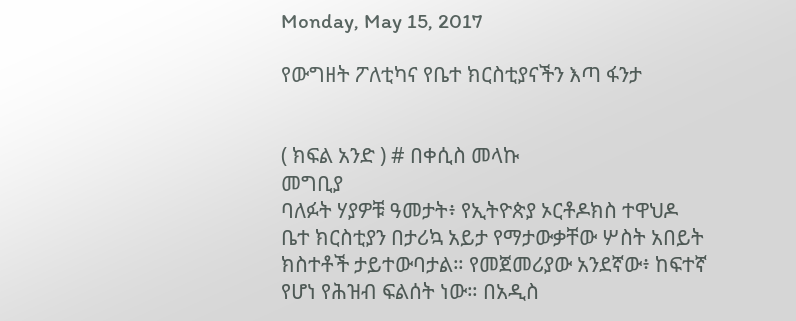Monday, May 15, 2017

የውግዘት ፖለቲካና የቤተ ክርስቲያናችን እጣ ፋንታ


( ክፍል አንድ ) # በቀሲስ መላኩ
መግቢያ
ባለፉት ሃያዎቹ ዓመታት፥ የኢትዮጵያ ኦርቶዶክስ ተዋህዶ
ቤተ ክርስቲያን በታሪኳ አይታ የማታውቃቸው ሦስት አበይት
ክስተቶች ታይተውባታል። የመጀመሪያው አንደኛው፥ ከፍተኛ
የሆነ የሕዝብ ፍልሰት ነው። በአዲስ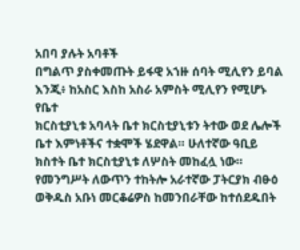አበባ ያሉት አባቶች
በግልጥ ያስቀመጡት ይፋዊ አኀዙ ሰባት ሚሊየን ይባል
እንጂ፥ ከአስር እስከ አስራ አምስት ሚሊየን የሚሆኑ የቤተ
ክርስቲያኒቱ አባላት ቤተ ክርስቲያኒቱን ትተው ወደ ሌሎች
ቤተ እምነቶችና ተቋሞች ሄደዋል። ሁለተኛው ዓቢይ
ክስተት ቤተ ክርስቲያኒቱ ለሦስት መከፈሏ ነው።
የመንግሥት ለውጥን ተከትሎ አራተኛው ፓትርያክ ብፁዕ
ወቅዱስ አቡነ መርቆሬዎስ ከመንበራቸው ከተሰደዱበት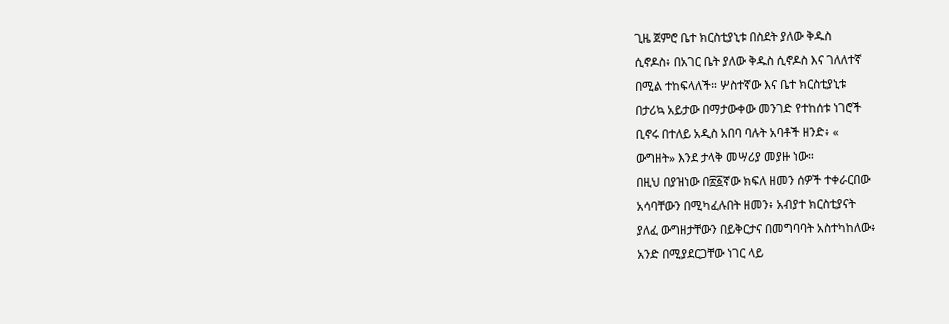ጊዜ ጀምሮ ቤተ ክርስቲያኒቱ በስደት ያለው ቅዱስ
ሲኖዶስ፥ በአገር ቤት ያለው ቅዱስ ሲኖዶስ እና ገለለተኛ
በሚል ተከፍላለች። ሦስተኛው እና ቤተ ክርስቲያኒቱ
በታሪኳ አይታው በማታውቀው መንገድ የተከሰቱ ነገሮች
ቢኖሩ በተለይ አዲስ አበባ ባሉት አባቶች ዘንድ፥ «
ውግዘት» እንደ ታላቅ መሣሪያ መያዙ ነው።
በዚህ በያዝነው በ፳፩ኛው ክፍለ ዘመን ሰዎች ተቀራርበው
አሳባቸውን በሚካፈሉበት ዘመን፥ አብያተ ክርስቲያናት
ያለፈ ውግዘታቸውን በይቅርታና በመግባባት አስተካከለው፥
አንድ በሚያደርጋቸው ነገር ላይ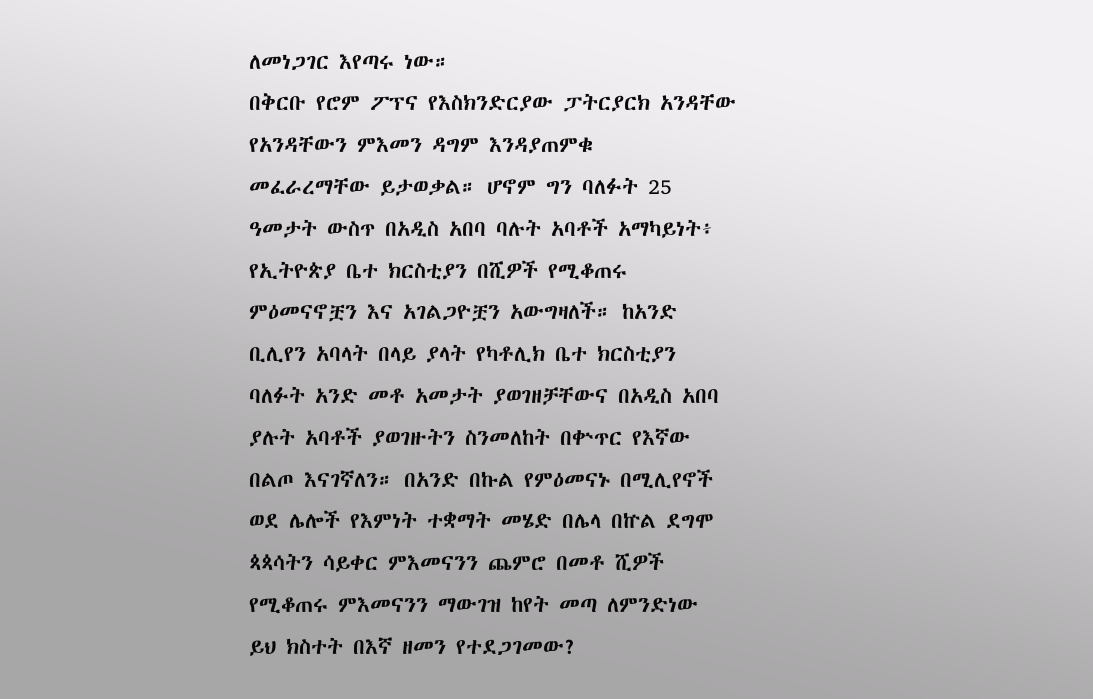ለመነጋገር እየጣሩ ነው።
በቅርቡ የሮም ፖፕና የእስክንድርያው ፓትርያርክ አንዳቸው
የአንዳቸውን ምእመን ዳግም እንዳያጠምቁ
መፈራረማቸው ይታወቃል። ሆኖም ግን ባለፉት 25
ዓመታት ውስጥ በአዲስ አበባ ባሉት አባቶች አማካይነት፥
የኢትዮጵያ ቤተ ክርስቲያን በሺዎች የሚቆጠሩ
ምዕመናኖቿን እና አገልጋዮቿን አውግዛለች። ከአንድ
ቢሊየን አባላት በላይ ያላት የካቶሊክ ቤተ ክርስቲያን
ባለፉት አንድ መቶ አመታት ያወገዘቻቸውና በአዲስ አበባ
ያሉት አባቶች ያወገዙትን ስንመለከት በቍጥር የእኛው
በልጦ እናገኛለን። በአንድ በኩል የምዕመናኑ በሚሊየኖች
ወደ ሌሎች የእምነት ተቋማት መሄድ በሌላ በኵል ደግሞ
ጳጳሳትን ሳይቀር ምእመናንን ጨምሮ በመቶ ሺዎች
የሚቆጠሩ ምእመናንን ማውገዝ ከየት መጣ ለምንድነው
ይህ ክስተት በእኛ ዘመን የተደጋገመው?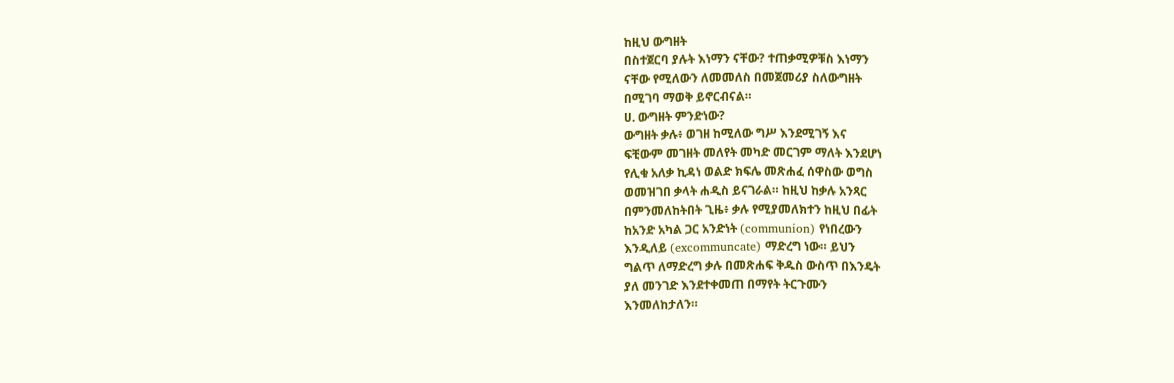ከዚህ ውግዘት
በስተጀርባ ያሉት እነማን ናቸው? ተጠቃሚዎቹስ እነማን
ናቸው የሚለውን ለመመለስ በመጀመሪያ ስለውግዘት
በሚገባ ማወቅ ይኖርብናል።
ሀ. ውግዘት ምንድነው?
ውግዘት ቃሉ፥ ወገዘ ከሚለው ግሥ እንደሚገኝ እና
ፍቺውም መገዘት መለየት መካድ መርገም ማለት እንደሆነ
የሊቁ አለቃ ኪዳነ ወልድ ክፍሌ መጽሐፈ ሰዋስው ወግስ
ወመዝገበ ቃላት ሐዲስ ይናገራል። ከዚህ ከቃሉ አንጻር
በምንመለከትበት ጊዜ፥ ቃሉ የሚያመለክተን ከዚህ በፊት
ከአንድ አካል ጋር አንድነት (communion) የነበረውን
እንዲለይ (excommuncate) ማድረግ ነው። ይህን
ግልጥ ለማድረግ ቃሉ በመጽሐፍ ቅዱስ ውስጥ በእንዴት
ያለ መንገድ እንደተቀመጠ በማየት ትርጉሙን
እንመለከታለን።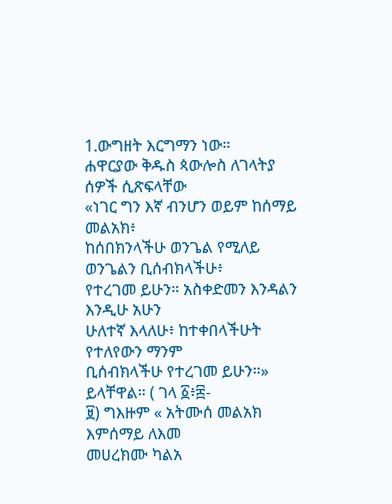1.ውግዘት እርግማን ነው።
ሐዋርያው ቅዱስ ጳውሎስ ለገላትያ ሰዎች ሲጽፍላቸው
«ነገር ግን እኛ ብንሆን ወይም ከሰማይ መልአክ፥
ከሰበክንላችሁ ወንጌል የሚለይ ወንጌልን ቢሰብክላችሁ፥
የተረገመ ይሁን። አስቀድመን እንዳልን እንዲሁ አሁን
ሁለተኛ እላለሁ፥ ከተቀበላችሁት የተለየውን ማንም
ቢሰብክላችሁ የተረገመ ይሁን።» ይላቸዋል። ( ገላ ፩፥፰-
፱) ግእዙም « አትሙሰ መልአክ እምሰማይ ለእመ
መሀረክሙ ካልአ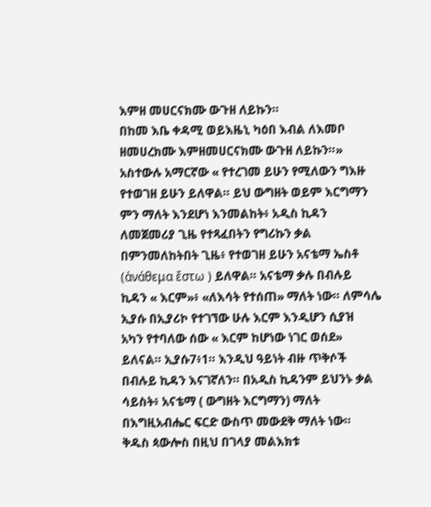እምዘ መሀርናክሙ ውጉዘ ለይኩን።
በከመ እቤ ቀዳሚ ወይእዜኒ ካዕበ እብል ለእመቦ
ዘመሀረክሙ እምዘመሀርናክሙ ውጉዘ ለይኩን።»
አስተውሉ አማርኛው « የተረገመ ይሁን የሚለውን ግእዙ
የተወገዘ ይሁን ይለዋል። ይህ ውግዘት ወይም እርግማን
ምን ማለት እንደሆነ እንመልከት፥ አዲስ ኪዳን
ለመጀመሪያ ጊዜ የተጻፈበትን የግሪኩን ቃል
በምንመለከትበት ጊዜ፥ የተወገዘ ይሁን አናቴማ ኤስቶ
(ἀνάθεμα ἔστω ) ይለዋል። አናቴማ ቃሉ በብሉይ
ኪዳን « እርም»፥ «ለእሳት የተሰጠ» ማለት ነው። ለምሳሌ
ኢያሱ በኢያሪኮ የተገኘው ሁሉ እርም እንዲሆን ሲያዝ
አካን የተባለው ሰው « እርም ከሆነው ነገር ወሰደ»
ይለናል። ኢያሱ7፥1። እንዲህ ዓይነት ብዙ ጥቅሶች
በብሉይ ኪዳን እናገኛለን። በአዲስ ኪዳንም ይህንኑ ቃል
ሳይስት፥ አናቴማ ( ውግዘት እርግማን) ማለት
በእግዚአብሔር ፍርድ ውስጥ መውደቅ ማለት ነው።
ቅዱስ ጳውሎስ በዚህ በገላያ መልእክቱ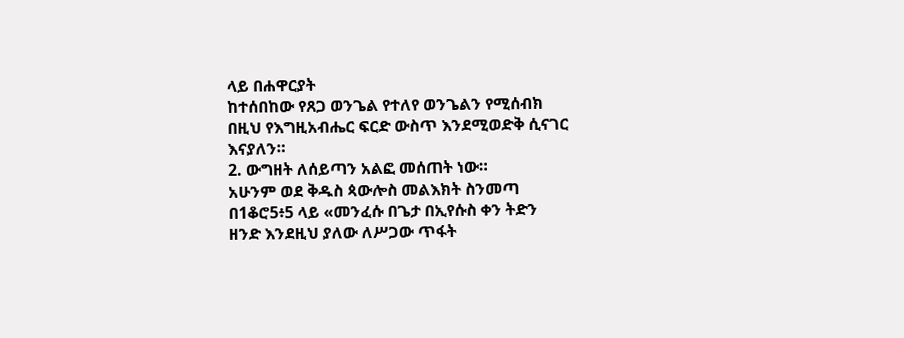ላይ በሐዋርያት
ከተሰበከው የጸጋ ወንጌል የተለየ ወንጌልን የሚሰብክ
በዚህ የእግዚአብሔር ፍርድ ውስጥ እንደሚወድቅ ሲናገር
እናያለን።
2. ውግዘት ለሰይጣን አልፎ መሰጠት ነው።
አሁንም ወደ ቅዱስ ጳውሎስ መልእክት ስንመጣ
በ1ቆሮ5፥5 ላይ «መንፈሱ በጌታ በኢየሱስ ቀን ትድን
ዘንድ እንደዚህ ያለው ለሥጋው ጥፋት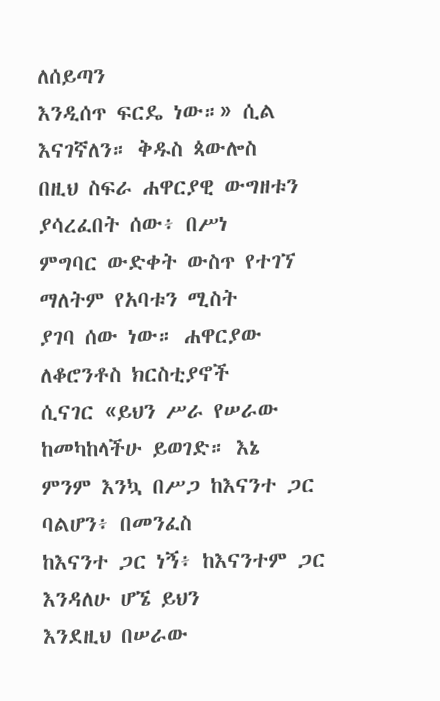ለሰይጣን
እንዲሰጥ ፍርዴ ነው።» ሲል እናገኛለን። ቅዱስ ጳውሎስ
በዚህ ስፍራ ሐዋርያዊ ውግዘቱን ያሳረፈበት ሰው፥ በሥነ
ምግባር ውድቀት ውስጥ የተገኘ ማለትም የአባቱን ሚስት
ያገባ ሰው ነው። ሐዋርያው ለቆሮንቶስ ክርስቲያኖች
ሲናገር «ይህን ሥራ የሠራው ከመካከላችሁ ይወገድ። እኔ
ምንም እንኳ በሥጋ ከእናንተ ጋር ባልሆን፥ በመንፈስ
ከእናንተ ጋር ነኝ፥ ከእናንተም ጋር እንዳለሁ ሆኜ ይህን
እንደዚህ በሠራው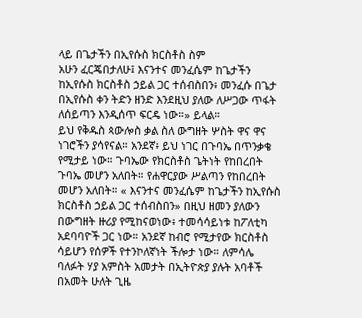ላይ በጌታችን በኢየሱስ ክርስቶስ ስም
አሁን ፈርጄበታለሁ፤ እናንተና መንፈሴም ከጌታችን
ከኢየሱስ ክርስቶስ ኃይል ጋር ተሰብስበን፥ መንፈሱ በጌታ
በኢየሱስ ቀን ትድን ዘንድ እንደዚህ ያለው ለሥጋው ጥፋት
ለሰይጣን እንዲሰጥ ፍርዴ ነው።» ይላል።
ይህ የቅዱስ ጳውሎስ ቃል ስለ ውግዘት ሦስት ዋና ዋና
ነገሮችን ያሳየናል። አንደኛ፥ ይህ ነገር በጉባኤ በጥንቃቄ
የሚታይ ነው። ጉባኤው የክርስቶስ ጌትነት የከበረበት
ጉባኤ መሆን አለበት። የሐዋርያው ሥልጣን የከበረበት
መሆን አለበት። « እናንተና መንፈሴም ከጌታችን ከኢየሱስ
ክርስቶስ ኃይል ጋር ተሰብስበን» በዚህ ዘመን ያለውን
በውግዘት ዙሪያ የሚከናወነው፥ ተመሳሳይነቱ ከፖለቲካ
አደባባዮች ጋር ነው። አንደኛ ከብሮ የሚታየው ክርስቶስ
ሳይሆን የሰዎች የተንኮለኛነት ችሎታ ነው። ለምሳሌ
ባለፉት ሃያ አምስት አመታት በኢትዮጵያ ያሉት አባቶች
በአመት ሁለት ጊዜ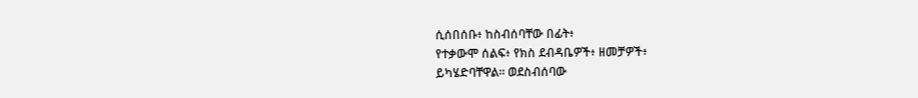ሲሰበሰቡ፥ ከስብሰባቸው በፊት፥
የተቃውሞ ሰልፍ፥ የክስ ደብዳቤዎች፥ ዘመቻዎች፥
ይካሄድባቸዋል። ወደስብሰባው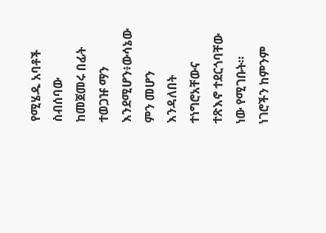የሚሄዱ አባቶች
ስብሰባው ከመጀመሩ በፊት ተወጋዡ ማን
እንደሚሆን፥ውሳኔው ምን መሆን እንዳለበት ተነግሮአቸውና
ተጽእኖ ተደርጎባቸው ነው የሚገቡት። ነገሮችን ከምንም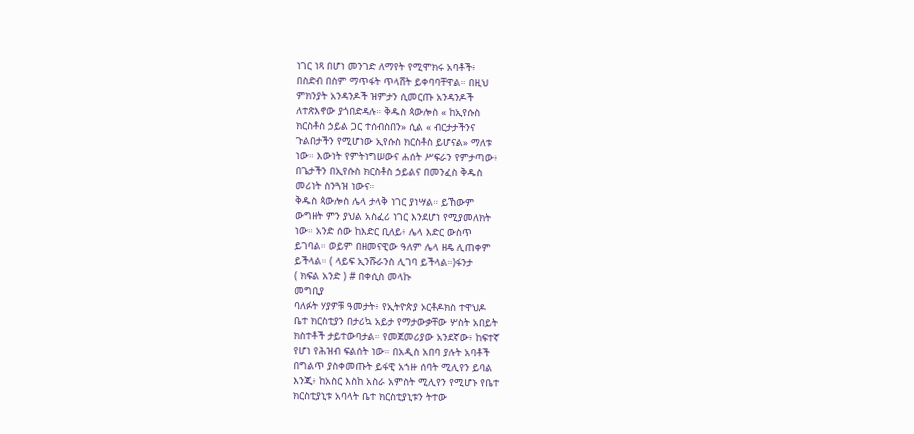ነገር ነጻ በሆነ መንገድ ለማየት የሚሞክሩ አባቶች፥
በስድብ በስም ማጥፋት ጥላሸት ይቀባባቸዋል። በዚህ
ምክንያት አንዳንዶች ዝምታን ሲመርጡ አንዳንዶች
ለተጽእኖው ያጎበድዳሉ። ቅዱስ ጳውሎስ « ከኢየሱስ
ክርስቶስ ኃይል ጋር ተሰብስበን» ሲል « ብርታታችንና
ጉልበታችን የሚሆነው ኢየሱስ ክርስቶስ ይሆናል» ማለቱ
ነው። እውነት የምትነግሠውና ሐሰት ሥፍራን የምታጣው፥
በጌታችን በኢየሱስ ክርስቶስ ኃይልና በመንፈስ ቅዱስ
መሪነት ስንጓዝ ነውና።
ቅዱስ ጳውሎስ ሌላ ታላቅ ነገር ያነሣል። ይኸውም
ውግዘት ምን ያህል አስፈሪ ነገር እንደሆነ የሚያመለክት
ነው። አንድ ሰው ከእድር ቢለይ፥ ሌላ እድር ውስጥ
ይገባል። ወይም በዘመናዊው ዓለም ሌላ ዘዴ ሊጠቀም
ይችላል። ( ላይፍ ኢንሹራንስ ሊገባ ይችላል።)ፋንታ
( ክፍል አንድ ) # በቀሲስ መላኩ
መግቢያ
ባለፉት ሃያዎቹ ዓመታት፥ የኢትዮጵያ ኦርቶዶክስ ተዋህዶ
ቤተ ክርስቲያን በታሪኳ አይታ የማታውቃቸው ሦስት አበይት
ክስተቶች ታይተውባታል። የመጀመሪያው አንደኛው፥ ከፍተኛ
የሆነ የሕዝብ ፍልሰት ነው። በአዲስ አበባ ያሉት አባቶች
በግልጥ ያስቀመጡት ይፋዊ አኀዙ ሰባት ሚሊየን ይባል
እንጂ፥ ከአስር እስከ አስራ አምስት ሚሊየን የሚሆኑ የቤተ
ክርስቲያኒቱ አባላት ቤተ ክርስቲያኒቱን ትተው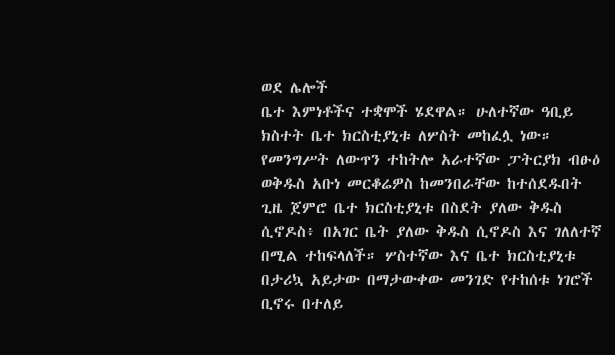ወደ ሌሎች
ቤተ እምነቶችና ተቋሞች ሄደዋል። ሁለተኛው ዓቢይ
ክስተት ቤተ ክርስቲያኒቱ ለሦስት መከፈሏ ነው።
የመንግሥት ለውጥን ተከትሎ አራተኛው ፓትርያክ ብፁዕ
ወቅዱስ አቡነ መርቆሬዎስ ከመንበራቸው ከተሰደዱበት
ጊዜ ጀምሮ ቤተ ክርስቲያኒቱ በስደት ያለው ቅዱስ
ሲኖዶስ፥ በአገር ቤት ያለው ቅዱስ ሲኖዶስ እና ገለለተኛ
በሚል ተከፍላለች። ሦስተኛው እና ቤተ ክርስቲያኒቱ
በታሪኳ አይታው በማታውቀው መንገድ የተከሰቱ ነገሮች
ቢኖሩ በተለይ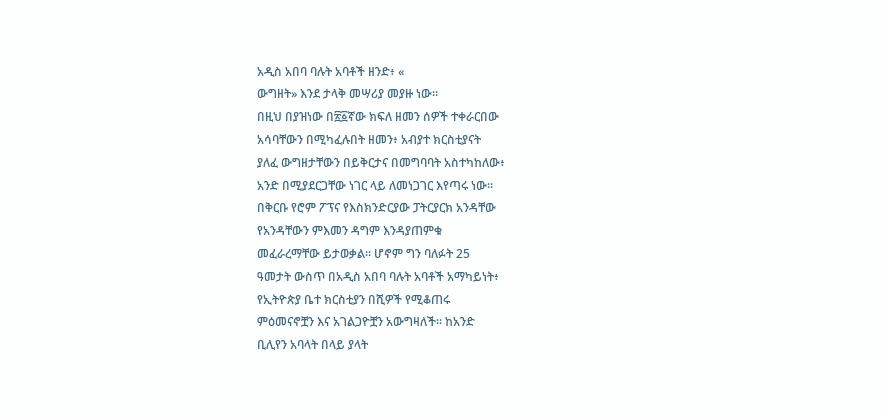አዲስ አበባ ባሉት አባቶች ዘንድ፥ «
ውግዘት» እንደ ታላቅ መሣሪያ መያዙ ነው።
በዚህ በያዝነው በ፳፩ኛው ክፍለ ዘመን ሰዎች ተቀራርበው
አሳባቸውን በሚካፈሉበት ዘመን፥ አብያተ ክርስቲያናት
ያለፈ ውግዘታቸውን በይቅርታና በመግባባት አስተካከለው፥
አንድ በሚያደርጋቸው ነገር ላይ ለመነጋገር እየጣሩ ነው።
በቅርቡ የሮም ፖፕና የእስክንድርያው ፓትርያርክ አንዳቸው
የአንዳቸውን ምእመን ዳግም እንዳያጠምቁ
መፈራረማቸው ይታወቃል። ሆኖም ግን ባለፉት 25
ዓመታት ውስጥ በአዲስ አበባ ባሉት አባቶች አማካይነት፥
የኢትዮጵያ ቤተ ክርስቲያን በሺዎች የሚቆጠሩ
ምዕመናኖቿን እና አገልጋዮቿን አውግዛለች። ከአንድ
ቢሊየን አባላት በላይ ያላት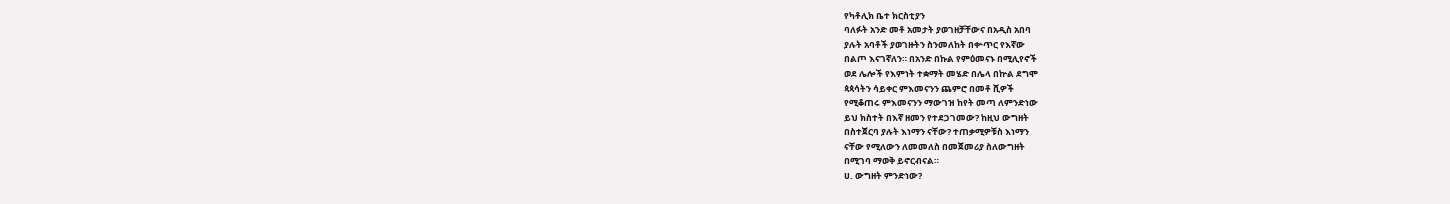የካቶሊክ ቤተ ክርስቲያን
ባለፉት አንድ መቶ አመታት ያወገዘቻቸውና በአዲስ አበባ
ያሉት አባቶች ያወገዙትን ስንመለከት በቍጥር የእኛው
በልጦ እናገኛለን። በአንድ በኩል የምዕመናኑ በሚሊየኖች
ወደ ሌሎች የእምነት ተቋማት መሄድ በሌላ በኵል ደግሞ
ጳጳሳትን ሳይቀር ምእመናንን ጨምሮ በመቶ ሺዎች
የሚቆጠሩ ምእመናንን ማውገዝ ከየት መጣ ለምንድነው
ይህ ክስተት በእኛ ዘመን የተደጋገመው? ከዚህ ውግዘት
በስተጀርባ ያሉት እነማን ናቸው? ተጠቃሚዎቹስ እነማን
ናቸው የሚለውን ለመመለስ በመጀመሪያ ስለውግዘት
በሚገባ ማወቅ ይኖርብናል።
ሀ. ውግዘት ምንድነው?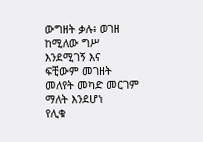ውግዘት ቃሉ፥ ወገዘ ከሚለው ግሥ እንደሚገኝ እና
ፍቺውም መገዘት መለየት መካድ መርገም ማለት እንደሆነ
የሊቁ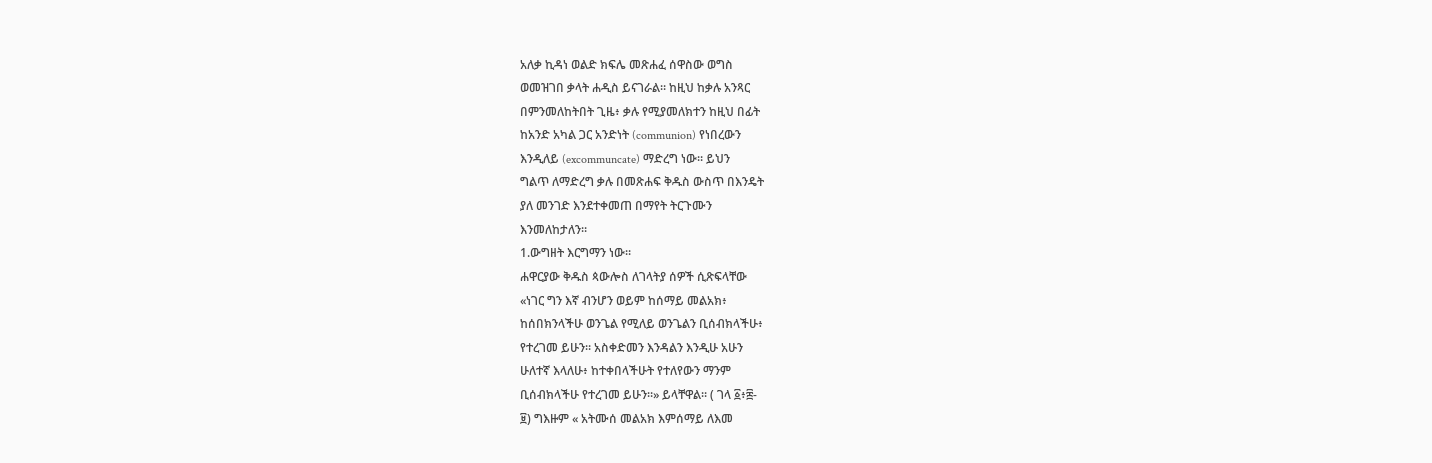አለቃ ኪዳነ ወልድ ክፍሌ መጽሐፈ ሰዋስው ወግስ
ወመዝገበ ቃላት ሐዲስ ይናገራል። ከዚህ ከቃሉ አንጻር
በምንመለከትበት ጊዜ፥ ቃሉ የሚያመለክተን ከዚህ በፊት
ከአንድ አካል ጋር አንድነት (communion) የነበረውን
እንዲለይ (excommuncate) ማድረግ ነው። ይህን
ግልጥ ለማድረግ ቃሉ በመጽሐፍ ቅዱስ ውስጥ በእንዴት
ያለ መንገድ እንደተቀመጠ በማየት ትርጉሙን
እንመለከታለን።
1.ውግዘት እርግማን ነው።
ሐዋርያው ቅዱስ ጳውሎስ ለገላትያ ሰዎች ሲጽፍላቸው
«ነገር ግን እኛ ብንሆን ወይም ከሰማይ መልአክ፥
ከሰበክንላችሁ ወንጌል የሚለይ ወንጌልን ቢሰብክላችሁ፥
የተረገመ ይሁን። አስቀድመን እንዳልን እንዲሁ አሁን
ሁለተኛ እላለሁ፥ ከተቀበላችሁት የተለየውን ማንም
ቢሰብክላችሁ የተረገመ ይሁን።» ይላቸዋል። ( ገላ ፩፥፰-
፱) ግእዙም « አትሙሰ መልአክ እምሰማይ ለእመ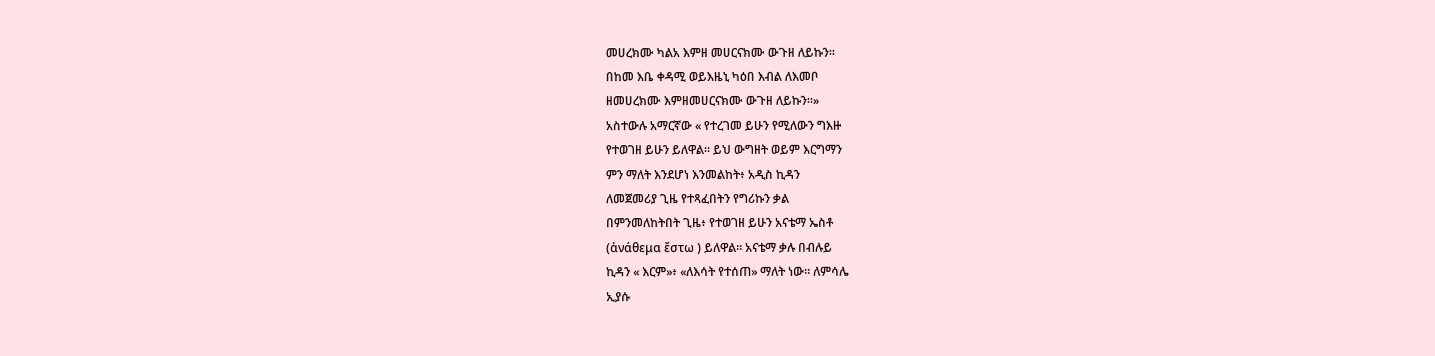መሀረክሙ ካልአ እምዘ መሀርናክሙ ውጉዘ ለይኩን።
በከመ እቤ ቀዳሚ ወይእዜኒ ካዕበ እብል ለእመቦ
ዘመሀረክሙ እምዘመሀርናክሙ ውጉዘ ለይኩን።»
አስተውሉ አማርኛው « የተረገመ ይሁን የሚለውን ግእዙ
የተወገዘ ይሁን ይለዋል። ይህ ውግዘት ወይም እርግማን
ምን ማለት እንደሆነ እንመልከት፥ አዲስ ኪዳን
ለመጀመሪያ ጊዜ የተጻፈበትን የግሪኩን ቃል
በምንመለከትበት ጊዜ፥ የተወገዘ ይሁን አናቴማ ኤስቶ
(ἀνάθεμα ἔστω ) ይለዋል። አናቴማ ቃሉ በብሉይ
ኪዳን « እርም»፥ «ለእሳት የተሰጠ» ማለት ነው። ለምሳሌ
ኢያሱ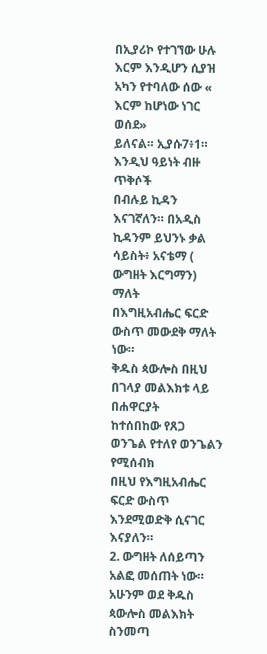በኢያሪኮ የተገኘው ሁሉ እርም እንዲሆን ሲያዝ
አካን የተባለው ሰው « እርም ከሆነው ነገር ወሰደ»
ይለናል። ኢያሱ7፥1። እንዲህ ዓይነት ብዙ ጥቅሶች
በብሉይ ኪዳን እናገኛለን። በአዲስ ኪዳንም ይህንኑ ቃል
ሳይስት፥ አናቴማ ( ውግዘት እርግማን) ማለት
በእግዚአብሔር ፍርድ ውስጥ መውደቅ ማለት ነው።
ቅዱስ ጳውሎስ በዚህ በገላያ መልእክቱ ላይ በሐዋርያት
ከተሰበከው የጸጋ ወንጌል የተለየ ወንጌልን የሚሰብክ
በዚህ የእግዚአብሔር ፍርድ ውስጥ እንደሚወድቅ ሲናገር
እናያለን።
2. ውግዘት ለሰይጣን አልፎ መሰጠት ነው።
አሁንም ወደ ቅዱስ ጳውሎስ መልእክት ስንመጣ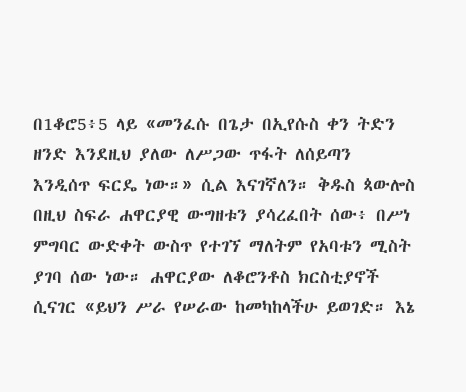በ1ቆሮ5፥5 ላይ «መንፈሱ በጌታ በኢየሱስ ቀን ትድን
ዘንድ እንደዚህ ያለው ለሥጋው ጥፋት ለሰይጣን
እንዲሰጥ ፍርዴ ነው።» ሲል እናገኛለን። ቅዱስ ጳውሎስ
በዚህ ስፍራ ሐዋርያዊ ውግዘቱን ያሳረፈበት ሰው፥ በሥነ
ምግባር ውድቀት ውስጥ የተገኘ ማለትም የአባቱን ሚስት
ያገባ ሰው ነው። ሐዋርያው ለቆሮንቶስ ክርስቲያኖች
ሲናገር «ይህን ሥራ የሠራው ከመካከላችሁ ይወገድ። እኔ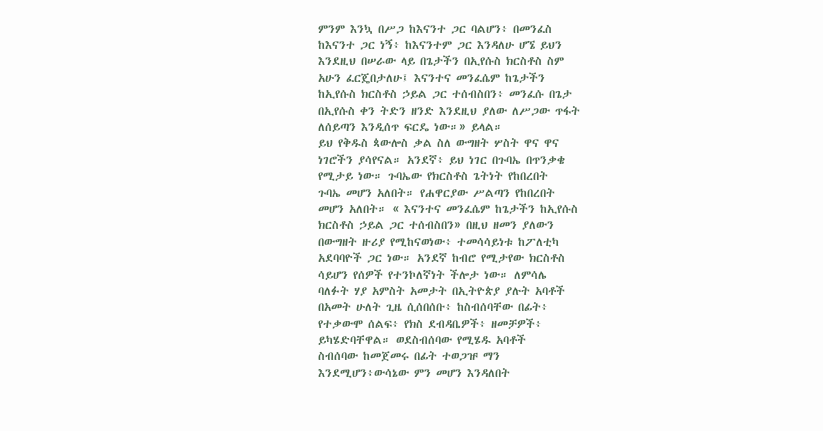ምንም እንኳ በሥጋ ከእናንተ ጋር ባልሆን፥ በመንፈስ
ከእናንተ ጋር ነኝ፥ ከእናንተም ጋር እንዳለሁ ሆኜ ይህን
እንደዚህ በሠራው ላይ በጌታችን በኢየሱስ ክርስቶስ ስም
አሁን ፈርጄበታለሁ፤ እናንተና መንፈሴም ከጌታችን
ከኢየሱስ ክርስቶስ ኃይል ጋር ተሰብስበን፥ መንፈሱ በጌታ
በኢየሱስ ቀን ትድን ዘንድ እንደዚህ ያለው ለሥጋው ጥፋት
ለሰይጣን እንዲሰጥ ፍርዴ ነው።» ይላል።
ይህ የቅዱስ ጳውሎስ ቃል ስለ ውግዘት ሦስት ዋና ዋና
ነገሮችን ያሳየናል። አንደኛ፥ ይህ ነገር በጉባኤ በጥንቃቄ
የሚታይ ነው። ጉባኤው የክርስቶስ ጌትነት የከበረበት
ጉባኤ መሆን አለበት። የሐዋርያው ሥልጣን የከበረበት
መሆን አለበት። « እናንተና መንፈሴም ከጌታችን ከኢየሱስ
ክርስቶስ ኃይል ጋር ተሰብስበን» በዚህ ዘመን ያለውን
በውግዘት ዙሪያ የሚከናወነው፥ ተመሳሳይነቱ ከፖለቲካ
አደባባዮች ጋር ነው። አንደኛ ከብሮ የሚታየው ክርስቶስ
ሳይሆን የሰዎች የተንኮለኛነት ችሎታ ነው። ለምሳሌ
ባለፉት ሃያ አምስት አመታት በኢትዮጵያ ያሉት አባቶች
በአመት ሁለት ጊዜ ሲሰበሰቡ፥ ከስብሰባቸው በፊት፥
የተቃውሞ ሰልፍ፥ የክስ ደብዳቤዎች፥ ዘመቻዎች፥
ይካሄድባቸዋል። ወደስብሰባው የሚሄዱ አባቶች
ስብሰባው ከመጀመሩ በፊት ተወጋዡ ማን
እንደሚሆን፥ውሳኔው ምን መሆን እንዳለበት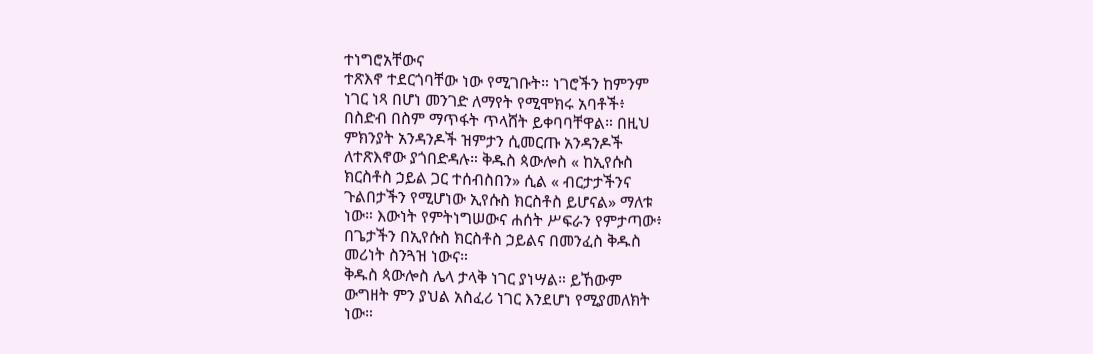ተነግሮአቸውና
ተጽእኖ ተደርጎባቸው ነው የሚገቡት። ነገሮችን ከምንም
ነገር ነጻ በሆነ መንገድ ለማየት የሚሞክሩ አባቶች፥
በስድብ በስም ማጥፋት ጥላሸት ይቀባባቸዋል። በዚህ
ምክንያት አንዳንዶች ዝምታን ሲመርጡ አንዳንዶች
ለተጽእኖው ያጎበድዳሉ። ቅዱስ ጳውሎስ « ከኢየሱስ
ክርስቶስ ኃይል ጋር ተሰብስበን» ሲል « ብርታታችንና
ጉልበታችን የሚሆነው ኢየሱስ ክርስቶስ ይሆናል» ማለቱ
ነው። እውነት የምትነግሠውና ሐሰት ሥፍራን የምታጣው፥
በጌታችን በኢየሱስ ክርስቶስ ኃይልና በመንፈስ ቅዱስ
መሪነት ስንጓዝ ነውና።
ቅዱስ ጳውሎስ ሌላ ታላቅ ነገር ያነሣል። ይኸውም
ውግዘት ምን ያህል አስፈሪ ነገር እንደሆነ የሚያመለክት
ነው።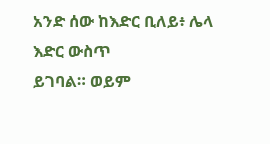አንድ ሰው ከእድር ቢለይ፥ ሌላ እድር ውስጥ
ይገባል። ወይም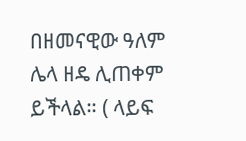በዘመናዊው ዓለም ሌላ ዘዴ ሊጠቀም
ይችላል። ( ላይፍ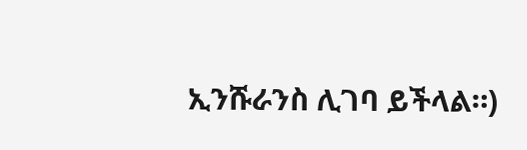ኢንሹራንስ ሊገባ ይችላል።)